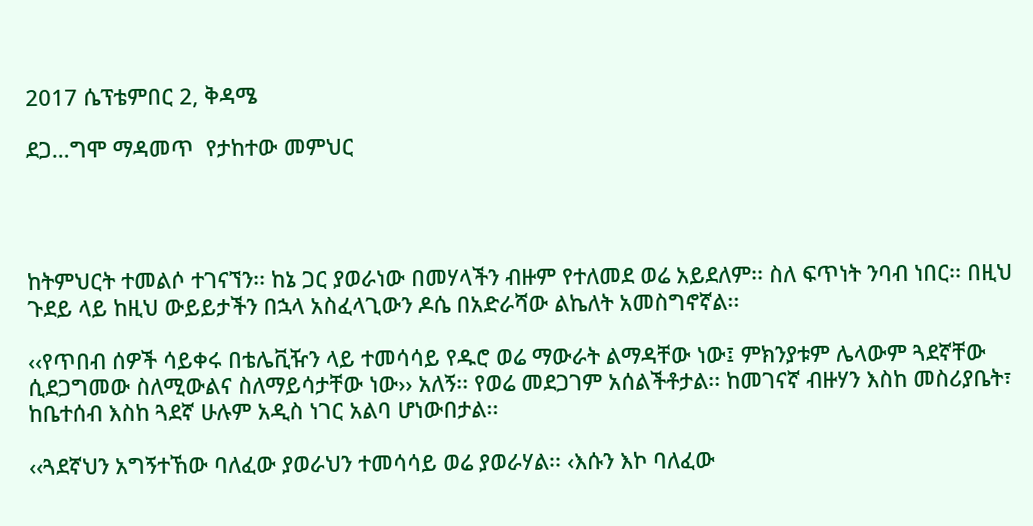2017 ሴፕቴምበር 2, ቅዳሜ

ደጋ…ግሞ ማዳመጥ  የታከተው መምህር




ከትምህርት ተመልሶ ተገናኘን፡፡ ከኔ ጋር ያወራነው በመሃላችን ብዙም የተለመደ ወሬ አይደለም፡፡ ስለ ፍጥነት ንባብ ነበር፡፡ በዚህ ጉደይ ላይ ከዚህ ውይይታችን በኋላ አስፈላጊውን ዶሴ በአድራሻው ልኬለት አመስግኖኛል፡፡

‹‹የጥበብ ሰዎች ሳይቀሩ በቴሌቪዥን ላይ ተመሳሳይ የዱሮ ወሬ ማውራት ልማዳቸው ነው፤ ምክንያቱም ሌላውም ጓደኛቸው ሲደጋግመው ስለሚውልና ስለማይሳታቸው ነው›› አለኝ፡፡ የወሬ መደጋገም አሰልችቶታል፡፡ ከመገናኛ ብዙሃን እስከ መስሪያቤት፣ ከቤተሰብ እስከ ጓደኛ ሁሉም አዲስ ነገር አልባ ሆነውበታል፡፡

‹‹ጓደኛህን አግኝተኸው ባለፈው ያወራህን ተመሳሳይ ወሬ ያወራሃል፡፡ ‹እሱን እኮ ባለፈው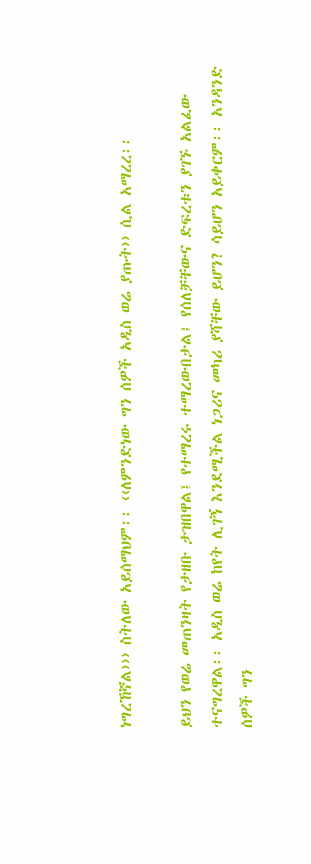ነግረኸኛል››› ስትለው አይሰማህም፡፡ ‹‹ለምንድነው ግን ሰዎች አዲስ ወሬ ያጡት›› ሲል አማረረ፡፡

ይህን የወሬ መጠንዛት የታዘቡ ታዝበዋል፤ የተማረሩ ተማረውበታል፤ የሰለቻቸውና ድፍረቱን ያገኙ አልፈው ተናግረዋል፡፡ አዲስ ወሬ ከየት ሊገኝ እንደሚችል ነጋሪና መካሪ ያሻቸው ይሆን? ሳይሆን አይቀርም፡፡ አንዳንድ ሰዎች ግን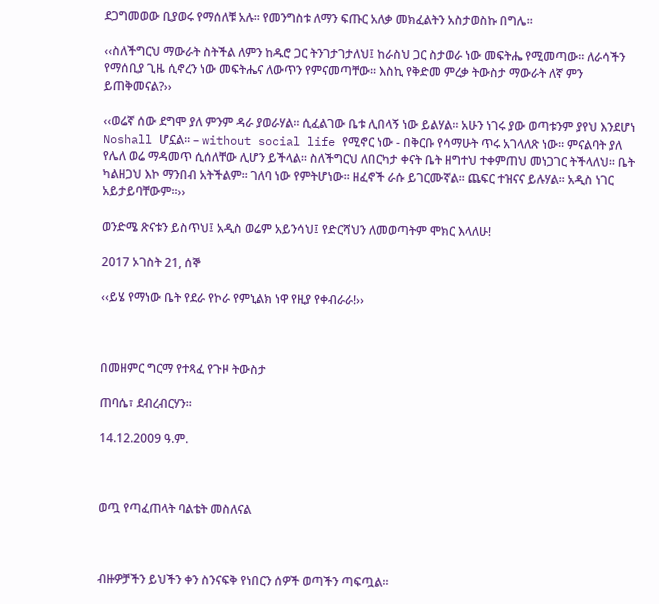ደጋግመወው ቢያወሩ የማሰለቹ አሉ፡፡ የመንግስቱ ለማን ፍጡር አለቃ መክፈልትን አስታወስኩ በግሌ፡፡

‹‹ስለችግርህ ማውራት ስትችል ለምን ከዱሮ ጋር ትንገታገታለህ፤ ከራስህ ጋር ስታወራ ነው መፍትሔ የሚመጣው፡፡ ለራሳችን የማሰቢያ ጊዜ ሲኖረን ነው መፍትሔና ለውጥን የምናመጣቸው፡፡ እስኪ የቅድመ ምረቃ ትውስታ ማውራት ለኛ ምን ይጠቅመናል?››

‹‹ወሬኛ ሰው ደግሞ ያለ ምንም ዳራ ያወራሃል፡፡ ሲፈልገው ቤቱ ሊበላኝ ነው ይልሃል፡፡ አሁን ነገሩ ያው ወጣቱንም ያየህ እንደሆነ Noshall ሆኗል፡፡ – without social life የሚኖር ነው - በቅርቡ የሳማሁት ጥሩ አገላለጽ ነው፡፡ ምናልባት ያለ የሌለ ወሬ ማዳመጥ ሲሰለቸው ሊሆን ይችላል፡፡ ስለችግርህ ለበርካታ ቀናት ቤት ዘግተህ ተቀምጠህ መነጋገር ትችላለህ፡፡ ቤት ካልዘጋህ እኮ ማንበብ አትችልም፡፡ ገለባ ነው የምትሆነው፡፡ ዘፈኖች ራሱ ይገርሙኛል፡፡ ጨፍር ተዝናና ይሉሃል፡፡ አዲስ ነገር አይታይባቸውም፡፡››

ወንድሜ ጽናቱን ይስጥህ፤ አዲስ ወሬም አይንሳህ፤ የድርሻህን ለመወጣትም ሞክር እላለሁ!

2017 ኦገስት 21, ሰኞ

‹‹ይሄ የማነው ቤት የደራ የኮራ የምኒልክ ነዋ የዚያ የቀብራራ!››



በመዘምር ግርማ የተጻፈ የጉዞ ትውስታ

ጠባሴ፣ ደብረብርሃን፡፡

14.12.2009 ዓ.ም.



ወጧ የጣፈጠላት ባልቴት መስለናል



ብዙዎቻችን ይህችን ቀን ስንናፍቅ የነበርን ሰዎች ወጣችን ጣፍጧል፡፡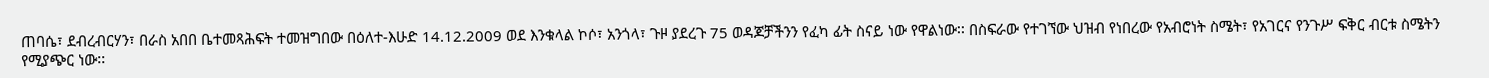ጠባሴ፣ ደብረብርሃን፣ በራስ አበበ ቤተመጻሕፍት ተመዝግበው በዕለተ-እሁድ 14.12.2009 ወደ እንቁላል ኮሶ፣ አንጎላ፣ ጉዞ ያደረጉ 75 ወዳጆቻችንን የፈካ ፊት ስናይ ነው የዋልነው፡፡ በስፍራው የተገኘው ህዝብ የነበረው የአብሮነት ስሜት፣ የአገርና የንጉሥ ፍቅር ብርቱ ስሜትን የሚያጭር ነው፡፡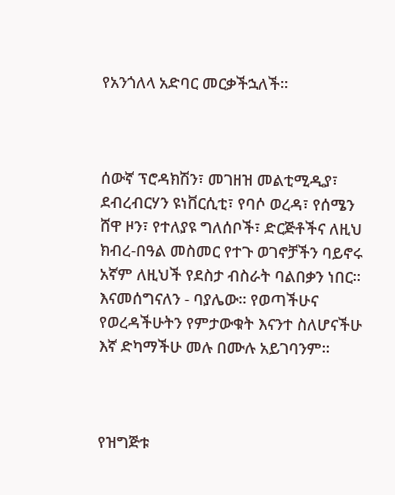የአንጎለላ አድባር መርቃችኋለች፡፡



ሰውኛ ፕሮዳክሽን፣ መገዘዝ መልቲሚዲያ፣ ደብረብርሃን ዩነቨርሲቲ፣ የባሶ ወረዳ፣ የሰሜን ሸዋ ዞን፣ የተለያዩ ግለሰቦች፣ ድርጅቶችና ለዚህ ክብረ-በዓል መስመር የተጉ ወገኖቻችን ባይኖሩ አኛም ለዚህች የደስታ ብስራት ባልበቃን ነበር፡፡ እናመሰግናለን - ባያሌው፡፡ የወጣችሁና የወረዳችሁትን የምታውቁት እናንተ ስለሆናችሁ እኛ ድካማችሁ መሉ በሙሉ አይገባንም፡፡



የዝግጅቱ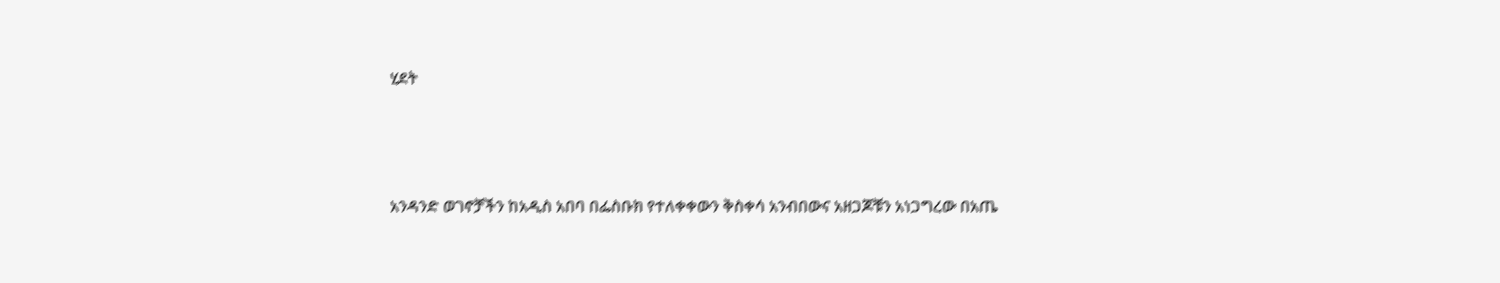ሂደት



አንዳንድ ወገኖቻችን ከአዲስ አበባ በፌስቡክ የተለቀቀውን ቅስቀሳ አንብበውና አዘጋጆቹን አነጋግረው በአጤ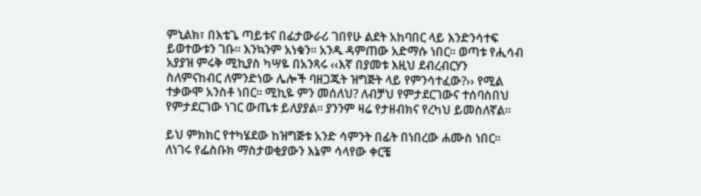ምኒልክ፣ በእቴጌ ጣይቱና በፊታውራሪ ገበየሁ ልደት አከባበር ላይ እንድንሳተፍ ይወተውቱን ገቡ፡፡ እንኳንም አነቁን፡፡ አንዱ ዳምጠው አድማሱ ነበር፡፡ ወጣቱ የሒሳብ አያያዝ ምሩቅ ሚኪያስ ካሣዬ በአንጻሩ ‹‹እኛ በያመቱ እዚህ ደብረብርሃን ስለምናከብር ለምንድነው ሌሎች ባዘጋጁት ዝግጅት ላይ የምንሳተፈው?›› የሚል ተቃውሞ አንስቶ ነበር፡፡ ሚኪዬ ምን መሰለህ? ለብቻህ የምታደርገውና ተሰባስበህ የምታደርገው ነገር ውጤቱ ይለያያል፡፡ ያንንም ዛሬ የታዘብክና የረካህ ይመስለኛል፡፡

ይህ ምክክር የተካሄደው ከዝግጅቱ አንድ ሳምንት በፊት በነበረው ሐሙስ ነበር፡፡ ለነገሩ የፌስቡክ ማስታወቂያውን እኔም ሳላየው ቀርቼ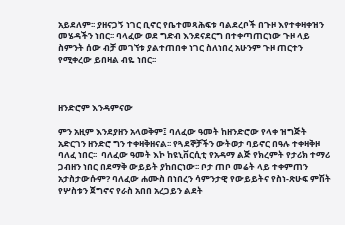አይደለም፡፡ ያዘናጋኝ ነገር ቢኖር የቤተመጻሕፍቱ ባልደረቦች በጉዞ እየተቀዛቀዝን መሄዳችን ነበር፡፡ ባላፈው ወደ ግድብ እንደናደርግ በተቀጣጠርነው ጉዞ ላይ ስምንት ሰው ብቻ መገኘቱ ያልተጠበቀ ነገር ስለነበረ አሁንም ጉዞ ጠርተን የሚቀረው ይበዛል ብዬ ነበር፡፡



ዘንድሮም እንዳምናው

ምን አዚም እንደያዘን አላወቅም፤ ባለፈው ዓመት ከዘንድሮው የላቀ ዝግጅት አድርገን ዘንድሮ ግን ተቀዛቅዘናል፡፡ የጓደኞቻችን ውትወታ ባይኖር በዓሉ ተቀዛቅዞ ባለፈ ነበር፡፡  ባለፈው ዓመት እኮ ከዩኒቨርሲቲ የአዳማ ልጅ የክረምት የታሪክ ተማሪ ጋብዘን ነበር በደማቅ ውይይት ያከበርነው፡፡ ቦታ ጠቦ መሬት ላይ ተቀምጠን አታስታውሱም? ባለፈው ሐሙስ በነበረን ሳምንታዊ የውይይትና የስነ-ጽሁፍ ምሽት የሦስቱን ጀግኖና የራስ አበበ አረጋይን ልደት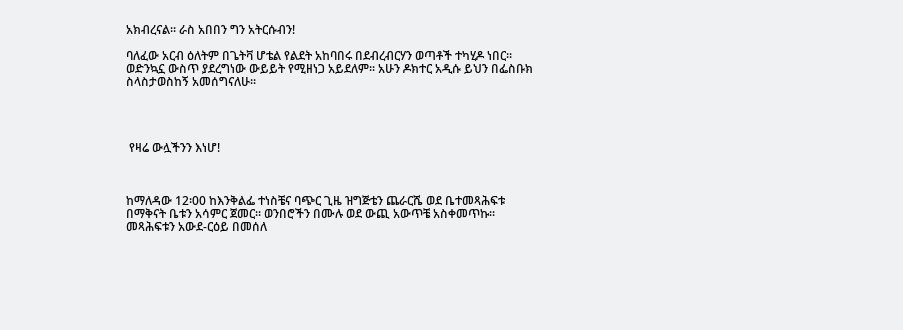አክብረናል፡፡ ራስ አበበን ግን አትርሱብን!

ባለፈው አርብ ዕለትም በጌትቫ ሆቴል የልደት አከባበሩ በደብረብርሃን ወጣቶች ተካሂዶ ነበር፡፡ ወድንኳኗ ውስጥ ያደረግነው ውይይት የሚዘነጋ አይደለም፡፡ አሁን ዶክተር አዲሱ ይህን በፌስቡክ ስላስታወስከኝ አመሰግናለሁ፡፡




 የዛሬ ውሏችንን እነሆ!



ከማለዳው 12፡00 ከእንቅልፌ ተነስቼና ባጭር ጊዜ ዝግጅቴን ጨራርሼ ወደ ቤተመጻሕፍቱ በማቅናት ቤቱን አሳምር ጀመር፡፡ ወንበሮችን በሙሉ ወደ ውጪ አውጥቼ አስቀመጥኩ፡፡ መጻሕፍቱን አውደ-ርዕይ በመሰለ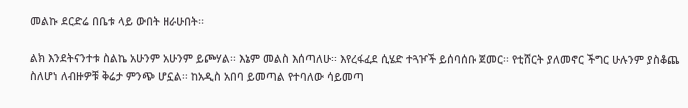መልኩ ደርድሬ በቤቱ ላይ ውበት ዘራሁበት፡፡

ልክ እንደትናንተቱ ስልኬ አሁንም አሁንም ይጮሃል፡፡ እኔም መልስ እሰጣለሁ፡፡ እየረፋፈደ ሲሄድ ተጓዦች ይሰባሰቡ ጀመር፡፡ የቲሸርት ያለመኖር ችግር ሁሉንም ያስቆጨ ስለሆነ ለብዙዎቹ ቅሬታ ምንጭ ሆኗል፡፡ ከአዲስ አበባ ይመጣል የተባለው ሳይመጣ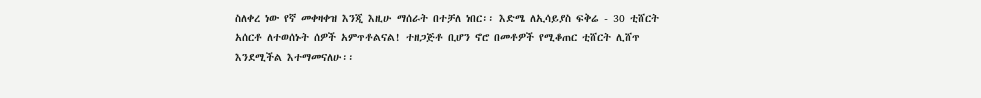ስለቀረ ነው የኛ መቀዛቀዝ እንጂ እዚሁ ማሰራት በተቻለ ነበር፡፡ እድሜ ለኢሳይያስ ፍቅሬ - 30 ቲሸርት አሰርቶ ለተወሰኑት ሰዎች አምጥቶልናል! ተዘጋጅቶ ቢሆን ኖሮ በመቶዎች የሚቆጠር ቲሸርት ሊሸጥ እንደሚችል እተማመናለሁ፡፡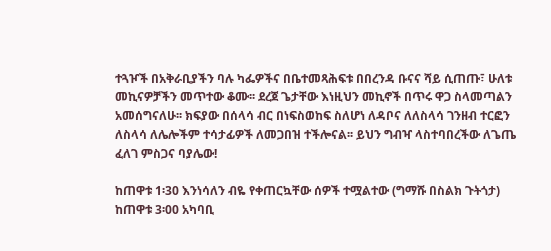ተጓዦች በአቅራቢያችን ባሉ ካፌዎችና በቤተመጻሕፍቱ በበረንዳ ቡናና ሻይ ሲጠጡ፣ ሁለቱ መኪናዎቻችን መጥተው ቆሙ፡፡ ደረጀ ጌታቸው እነዚህን መኪኖች በጥሩ ዋጋ ስላመጣልን አመሰግናለሁ፡፡ ክፍያው በሰላሳ ብር በነፍስወከፍ ስለሆነ ለዳቦና ለለስላሳ ገንዘብ ተርፎን ለስላሳ ለሌሎችም ተሳታፊዎች ለመጋበዝ ተችሎናል፡፡ ይህን ግብዣ ላስተባበረችው ለጌጤ ፈለገ ምስጋና ባያሌው!

ከጠዋቱ 1፡30 እንነሳለን ብዬ የቀጠርኳቸው ሰዎች ተሟልተው (ግማሹ በስልክ ጉትጎታ) ከጠዋቱ 3፡00 አካባቢ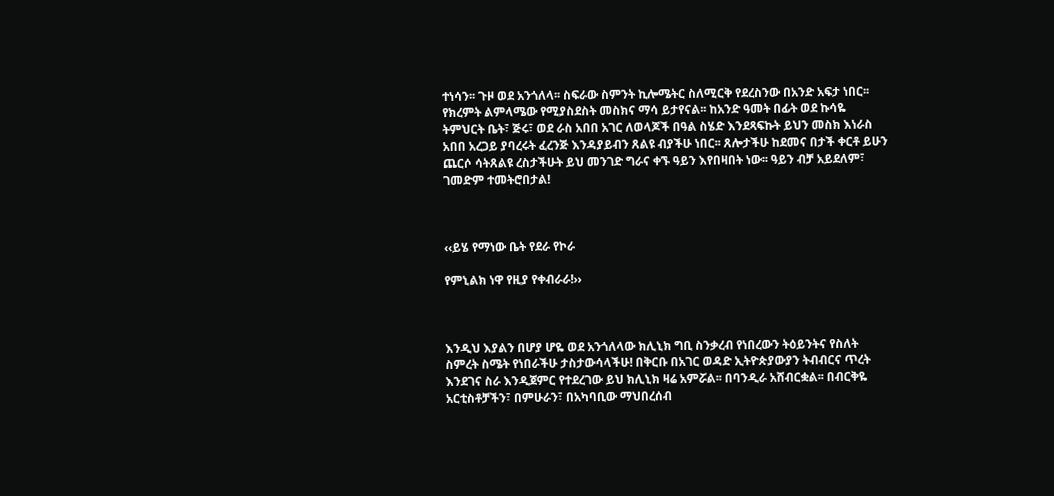ተነሳን፡፡ ጉዞ ወደ አንጎለላ፡፡ ስፍራው ስምንት ኪሎሜትር ስለሚርቅ የደረስንው በአንድ አፍታ ነበር፡፡ የክረምት ልምላሜው የሚያስደስት መስክና ማሳ ይታየናል፡፡ ከአንድ ዓመት በፊት ወደ ኩሳዬ ትምህርት ቤት፣ ጅሩ፣ ወደ ራስ አበበ አገር ለወላጆች በዓል ስሄድ እንደጻፍኩት ይህን መስክ እነራስ አበበ አረጋይ ያባረሩት ፈረንጅ እንዳያይብን ጸልዩ ብያችሁ ነበር፡፡ ጸሎታችሁ ከደመና በታች ቀርቶ ይሁን ጨርሶ ሳትጸልዩ ረስታችሁት ይህ መንገድ ግራና ቀኙ ዓይን እየበዛበት ነው፡፡ ዓይን ብቻ አይደለም፣ ገመድም ተመትሮበታል!



‹‹ይሄ የማነው ቤት የደራ የኮራ

የምኒልክ ነዋ የዚያ የቀብራራ!››



እንዲህ እያልን በሆያ ሆዬ ወደ አንጎለላው ክሊኒክ ግቢ ስንቃረብ የነበረውን ትዕይንትና የስለት ስምረት ስሜት የነበራችሁ ታስታውሳላችሁ! በቅርቡ በአገር ወዳድ ኢትዮጵያውያን ትብብርና ጥረት እንደገና ስራ እንዲጀምር የተደረገው ይህ ክሊኒክ ዛሬ አምሯል፡፡ በባንዲራ አሸብርቋል፡፡ በብርቅዬ አርቲስቶቻችን፣ በምሁራን፣ በአካባቢው ማህበረሰብ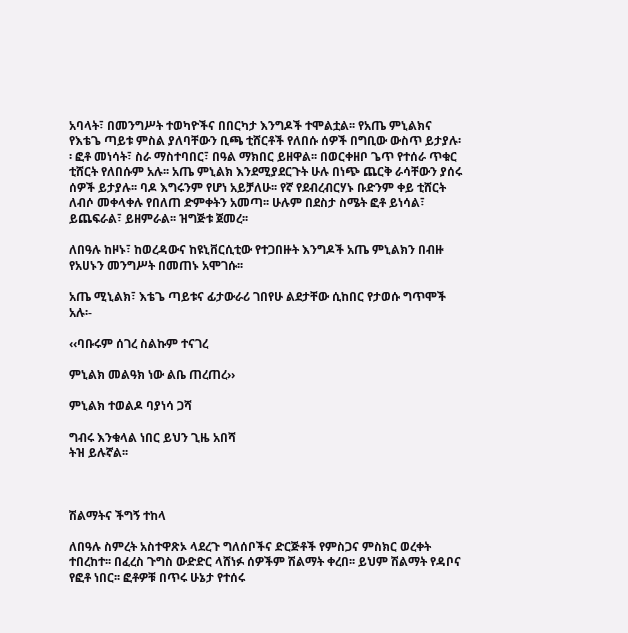አባላት፣ በመንግሥት ተወካዮችና በበርካታ እንግዶች ተሞልቷል፡፡ የአጤ ምኒልክና የእቴጌ ጣይቱ ምስል ያለባቸውን ቢጫ ቲሸርቶች የለበሱ ሰዎች በግቢው ውስጥ ይታያሉ፡፡ ፎቶ መነሳት፣ ስራ ማስተባበር፣ በዓል ማክበር ይዘዋል፡፡ በወርቀዘቦ ጌጥ የተሰራ ጥቁር ቲሸርት የለበሱም አሉ፡፡ አጤ ምኒልክ እንደሚያደርጉት ሁሉ በነጭ ጨርቅ ራሳቸውን ያሰሩ ሰዎች ይታያሉ፡፡ ባዶ እግሩንም የሆነ አይቻለሁ፡፡ የኛ የደብረብርሃኑ ቡድንም ቀይ ቲሸርት ለብሶ መቀላቀሉ የበለጠ ድምቀትን አመጣ፡፡ ሁሉም በደስታ ስሜት ፎቶ ይነሳል፣ ይጨፍራል፣ ይዘምራል፡፡ ዝግጅቱ ጀመረ፡፡

ለበዓሉ ከዞኑ፣ ከወረዳውና ከዩኒቨርሲቲው የተጋበዙት እንግዶች አጤ ምኒልክን በብዙ የአሀኑን መንግሥት በመጠኑ አሞገሱ፡፡

አጤ ሚኒልክ፣ እቴጌ ጣይቱና ፊታውራሪ ገበየሁ ልደታቸው ሲከበር የታወሱ ግጥሞች አሉ፡-

‹‹ባቡሩም ሰገረ ስልኩም ተናገረ

ምኒልክ መልዓክ ነው ልቤ ጠረጠረ››

ምኒልክ ተወልዶ ባያነሳ ጋሻ

ግብሩ እንቁላል ነበር ይህን ጊዜ አበሻ
ትዝ ይሉኛል፡፡



ሽልማትና ችግኝ ተከላ

ለበዓሉ ስምረት አስተዋጽኦ ላደረጉ ግለሰቦችና ድርጅቶች የምስጋና ምስክር ወረቀት ተበረከተ፡፡ በፈረስ ጉግስ ውድድር ላሸነፉ ሰዎችም ሽልማት ቀረበ፡፡ ይህም ሽልማት የዳቦና የፎቶ ነበር፡፡ ፎቶዎቹ በጥሩ ሁኔታ የተሰሩ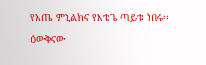የአጤ ምኒልክና የእቴጌ ጣይቱ ነበሩ፡፡ ዕውቅናው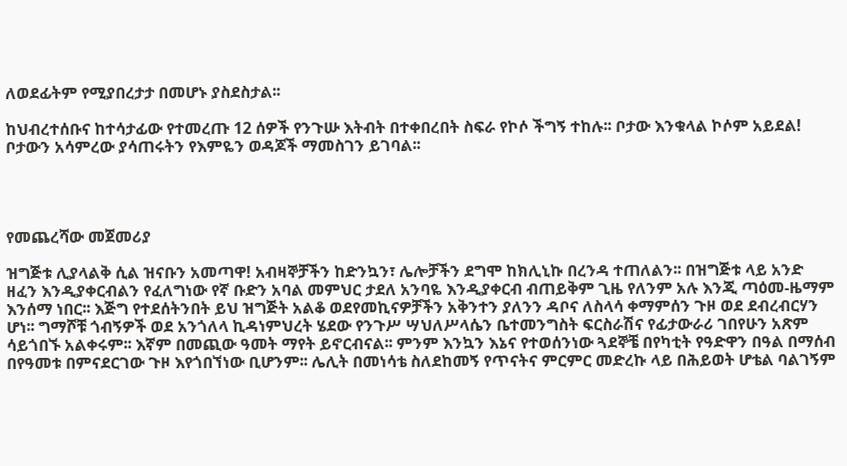ለወደፊትም የሚያበረታታ በመሆኑ ያስደስታል፡፡

ከህብረተሰቡና ከተሳታፊው የተመረጡ 12 ሰዎች የንጉሡ እትብት በተቀበረበት ስፍራ የኮሶ ችግኝ ተከሉ፡፡ ቦታው እንቁላል ኮሶም አይደል! ቦታውን አሳምረው ያሳጠሩትን የእምዬን ወዳጆች ማመስገን ይገባል፡፡




የመጨረሻው መጀመሪያ

ዝግጅቱ ሊያላልቅ ሲል ዝናቡን አመጣዋ! አብዛኞቻችን ከድንኳን፣ ሌሎቻችን ደግሞ ከክሊኒኩ በረንዳ ተጠለልን፡፡ በዝግጅቱ ላይ አንድ ዘፈን እንዲያቀርብልን የፈለግነው የኛ ቡድን አባል መምህር ታደለ አንባዬ እንዲያቀርብ ብጠይቅም ጊዜ የለንም አሉ እንጂ ጣዕመ-ዜማም እንሰማ ነበር፡፡ እጅግ የተደሰትንበት ይህ ዝግጅት አልቆ ወደየመኪናዎቻችን አቅንተን ያለንን ዳቦና ለስላሳ ቀማምሰን ጉዞ ወደ ደብረብርሃን ሆነ፡፡ ግማሾቹ ጎብኝዎች ወደ አንጎለላ ኪዳነምህረት ሄደው የንጉሥ ሣህለሥላሴን ቤተመንግስት ፍርስራሽና የፊታውራሪ ገበየሁን አጽም ሳይጎበኙ አልቀሩም፡፡ እኛም በመጪው ዓመት ማየት ይኖርብናል፡፡ ምንም እንኳን እኔና የተወሰንነው ጓደኞቼ በየካቲት የዓድዋን በዓል በማሰብ በየዓመቱ በምናደርገው ጉዞ እየጎበኘነው ቢሆንም፡፡ ሌሊት በመነሳቴ ስለደከመኝ የጥናትና ምርምር መድረኩ ላይ በሕይወት ሆቴል ባልገኝም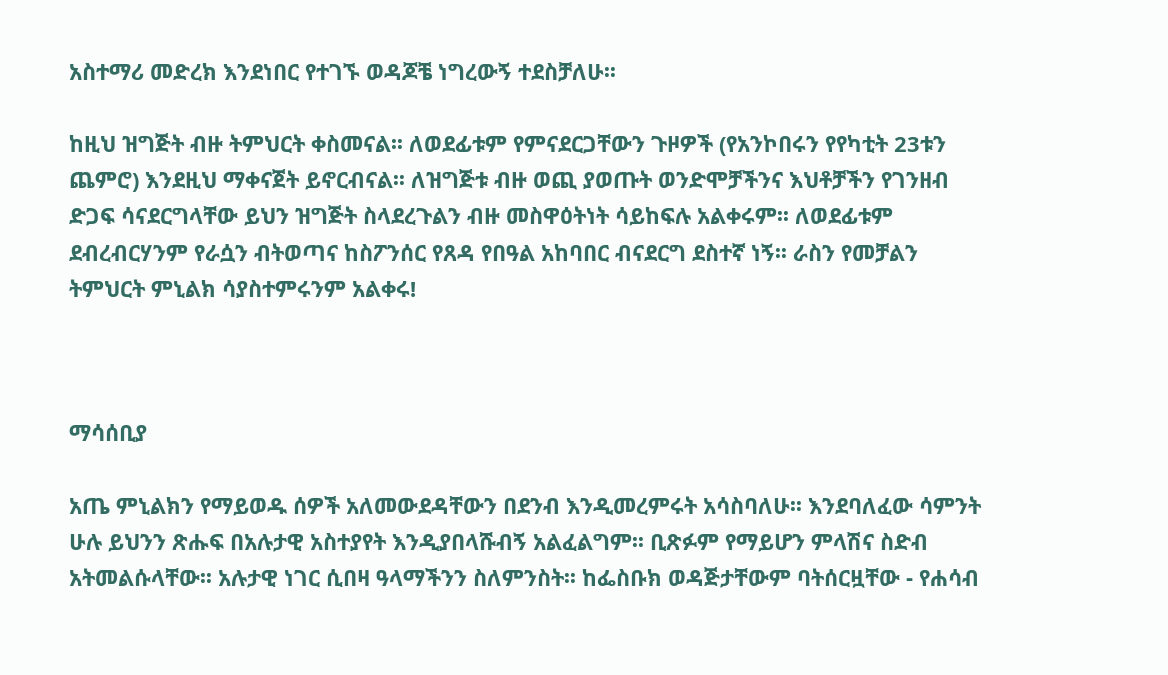አስተማሪ መድረክ እንደነበር የተገኙ ወዳጆቼ ነግረውኝ ተደስቻለሁ፡፡

ከዚህ ዝግጅት ብዙ ትምህርት ቀስመናል፡፡ ለወደፊቱም የምናደርጋቸውን ጉዞዎች (የአንኮበሩን የየካቲት 23ቱን ጨምሮ) እንደዚህ ማቀናጀት ይኖርብናል፡፡ ለዝግጅቱ ብዙ ወጪ ያወጡት ወንድሞቻችንና እህቶቻችን የገንዘብ ድጋፍ ሳናደርግላቸው ይህን ዝግጅት ስላደረጉልን ብዙ መስዋዕትነት ሳይከፍሉ አልቀሩም፡፡ ለወደፊቱም ደብረብርሃንም የራሷን ብትወጣና ከስፖንሰር የጸዳ የበዓል አከባበር ብናደርግ ደስተኛ ነኝ፡፡ ራስን የመቻልን ትምህርት ምኒልክ ሳያስተምሩንም አልቀሩ!



ማሳሰቢያ

አጤ ምኒልክን የማይወዱ ሰዎች አለመውደዳቸውን በደንብ እንዲመረምሩት አሳስባለሁ፡፡ እንደባለፈው ሳምንት ሁሉ ይህንን ጽሑፍ በአሉታዊ አስተያየት እንዲያበላሹብኝ አልፈልግም፡፡ ቢጽፉም የማይሆን ምላሽና ስድብ አትመልሱላቸው፡፡ አሉታዊ ነገር ሲበዛ ዓላማችንን ስለምንስት፡፡ ከፌስቡክ ወዳጅታቸውም ባትሰርዟቸው - የሐሳብ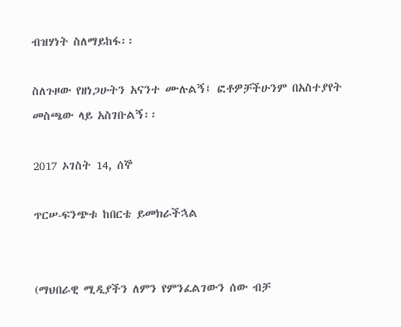ብዝሃነት ስለማይከፋ፡፡

ስለጉዞው የዘነጋሁትን አናንተ ሙሉልኝ፤ ፎቶዎቻችሁንም በአስተያየት መስጫው ላይ አስገቡልኝ፡፡

2017 ኦገስት 14, ሰኞ

ጥርሠ-ፍንጭቱ ከበርቴ ይመክራችኋል


(ማህበራዊ ሚዲያችን ለምን የምንፈልገውን ሰው ብቻ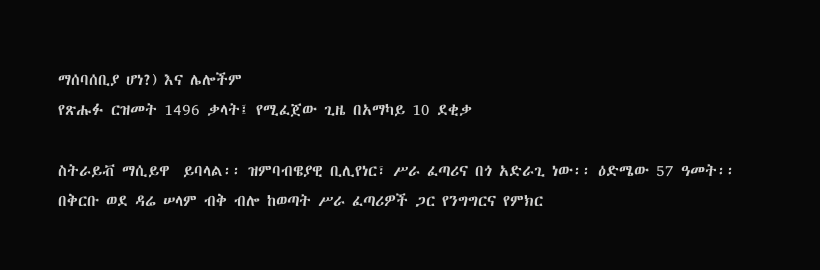ማሰባሰቢያ ሆነ?) እና ሌሎችም
የጽሑፉ ርዝመት 1496 ቃላት፤ የሚፈጀው ጊዜ በአማካይ 10 ደቂቃ

ስትራይቭ ማሲይዋ  ይባላል፡፡ ዝምባብዌያዊ ቢሊየነር፣ ሥራ ፈጣሪና በጎ አድራጊ ነው፡፡ ዕድሜው 57 ዓመት፡፡ በቅርቡ ወደ ዳሬ ሠላም ብቅ ብሎ ከወጣት ሥራ ፈጣሪዎች ጋር የንግግርና የምክር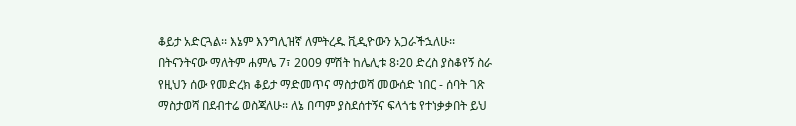ቆይታ አድርጓል፡፡ እኔም እንግሊዝኛ ለምትረዱ ቪዲዮውን አጋራችኋለሁ፡፡ በትናንትናው ማለትም ሐምሌ 7፣ 2009 ምሽት ከሌሊቱ 8፡20 ድረስ ያስቆየኝ ስራ የዚህን ሰው የመድረክ ቆይታ ማድመጥና ማስታወሻ መውሰድ ነበር - ሰባት ገጽ ማስታወሻ በደብተሬ ወስጃለሁ፡፡ ለኔ በጣም ያስደሰተኝና ፍላጎቴ የተነቃቃበት ይህ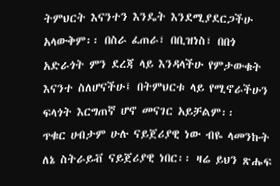ትምህርት እናንተን እንዴት እንደሚያደርጋችሁ አላውቅም፡፡ በስራ ፈጠራ፣ በቢዝነስ፣ በበጎ አድራጎት ምን ደረጃ ላይ እንዳላችሁ የምታውቁት እናንተ ስለሆናችሁ፤ በትምህርቱ ላይ የሚኖራችሁን ፍላጎት እርግጠኛ ሆኖ መናገር አይቻልም፡፡
ጥቁር ሀብታም ሁሉ ናይጀሪያዊ ነው ብዬ ላመንኩት ለኔ ስትራይቭ ናይጀሪያዊ ነበር፡፡ ዛሬ ይህን ጽሑፍ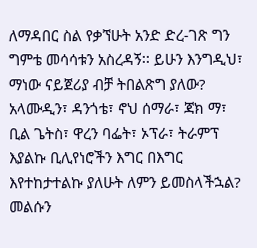ለማዳበር ስል የቃኘሁት አንድ ድረ-ገጽ ግን ግምቴ መሳሳቱን አስረዳኝ፡፡ ይሁን እንግዲህ፣ ማነው ናይጀሪያ ብቻ ትበልጽግ ያለው? አላሙዲን፣ ዳንጎቴ፣ ኖህ ሰማራ፣ ጃክ ማ፣ ቢል ጌትስ፣ ዋረን ባፌት፣ ኦፕራ፣ ትራምፕ እያልኩ ቢሊየነሮችን እግር በእግር እየተከታተልኩ ያለሁት ለምን ይመስላችኋል? መልሱን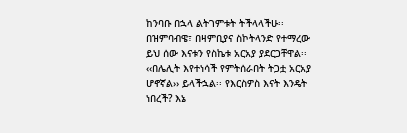ከንባቡ በኋላ ልትገምቱት ትችላላችሁ፡፡
በዝምባብዌ፣ በዛምቢያና ስኮትላንድ የተማረው ይህ ሰው እናቱን የስኬቱ አርአያ ያደርጋቸዋል፡፡ ‹‹በሌሊት እየተነሳች የምትሰራበት ትጋቷ አርአያ ሆኖኛል›› ይላችኋል፡፡ የእርስዎስ እናት እንዴት ነበረች? እኔ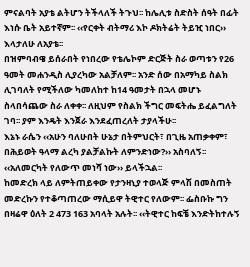ምናልባት አያቴ ልትሆን ትችላለች ትጉህ፡፡ ከሌሊቱ ስድስት ሰዓት በፊት እነሱ ቤት አይተኛም፡፡ ‹‹የርቀት ብትማሪ እኮ ዶክትሬት ትይዢ ነበር›› እላታለሁ ለአያቴ፡፡
በዝምባብዌ ይሰራበት የነበረው የቴሌኮም ድርጅት ስራ ወጣቱን የ26 ዓመት መሐንዲስ ሊያረካው አልቻለም፡፡ አንድ ሰው በአማካይ ስልክ ሊገባለት የሚችለው ካመለከተ ከ14 ዓመታት በኋላ መሆኑ ስላበሳጨው ስራ ለቀቀ፡፡ ለዚህም የስልክ ችግር መፍትሔ ይፈልግለት ገባ፡፡ ያም እንዴት እንጀራ እንደፈጠረለት ታያላችሁ፡፡
እኔኑ ራሴን ‹‹አሁን ባለሁበት ሁኔታ በትምህርት፣ በጊዜ አጠቃቀም፣ በሕይወት ዓላማ ልረካ ያልቻልኩት ለምንድነው?›› አስባለኝ፡፡ ‹‹አለመርካት የለውጥ መነሻ ነው›› ይላችኋል፡፡
ከመድረክ ላይ ለምትጠይቀው የታንዛኒያ ተወላጅ ምላሽ በመስጠት መድረኩን የተቆጣጠረው ማሲይዋ ትዊተር የለውም፡፡ ፌስቡኩ ግን በዛሬዋ ዕለት 2 473 163 አባላት አሉት፡፡ ‹‹ትዊተር ከፍቼ እንድትከተሉኝ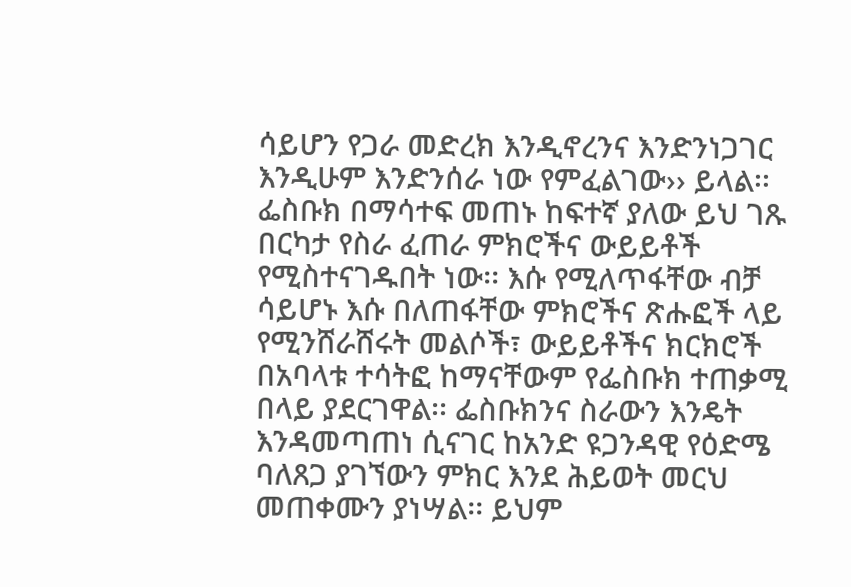ሳይሆን የጋራ መድረክ እንዲኖረንና እንድንነጋገር እንዲሁም እንድንሰራ ነው የምፈልገው›› ይላል፡፡ ፌስቡክ በማሳተፍ መጠኑ ከፍተኛ ያለው ይህ ገጹ በርካታ የስራ ፈጠራ ምክሮችና ውይይቶች የሚስተናገዱበት ነው፡፡ እሱ የሚለጥፋቸው ብቻ ሳይሆኑ እሱ በለጠፋቸው ምክሮችና ጽሑፎች ላይ የሚንሸራሸሩት መልሶች፣ ውይይቶችና ክርክሮች በአባላቱ ተሳትፎ ከማናቸውም የፌስቡክ ተጠቃሚ በላይ ያደርገዋል፡፡ ፌስቡክንና ስራውን እንዴት እንዳመጣጠነ ሲናገር ከአንድ ዩጋንዳዊ የዕድሜ ባለጸጋ ያገኘውን ምክር እንደ ሕይወት መርህ መጠቀሙን ያነሣል፡፡ ይህም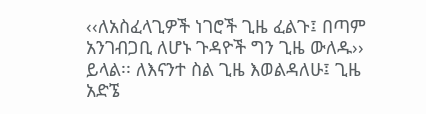‹‹ለአስፈላጊዎች ነገሮች ጊዜ ፈልጉ፤ በጣም አንገብጋቢ ለሆኑ ጉዳዮች ግን ጊዜ ውለዱ›› ይላል፡፡ ለእናንተ ስል ጊዜ እወልዳለሁ፤ ጊዜ አድኜ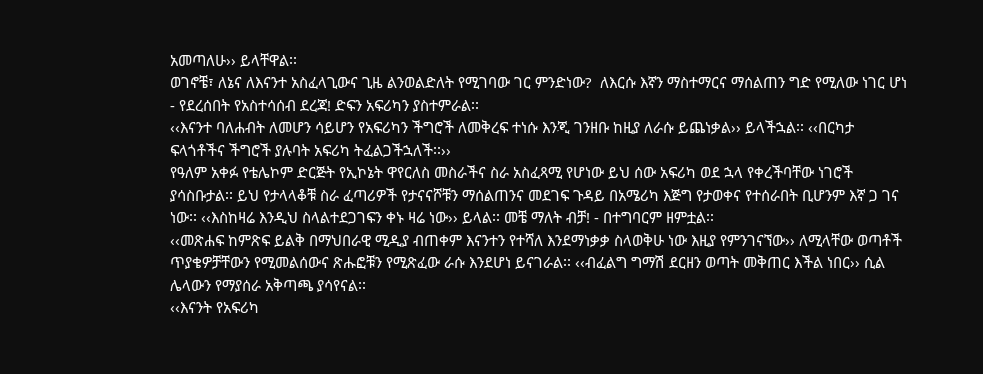አመጣለሁ›› ይላቸዋል፡፡
ወገኖቼ፣ ለኔና ለእናንተ አስፈላጊውና ጊዜ ልንወልድለት የሚገባው ገር ምንድነው?  ለእርሱ እኛን ማስተማርና ማሰልጠን ግድ የሚለው ነገር ሆነ - የደረሰበት የአስተሳሰብ ደረጃ! ድፍን አፍሪካን ያስተምራል፡፡
‹‹እናንተ ባለሐብት ለመሆን ሳይሆን የአፍሪካን ችግሮች ለመቅረፍ ተነሱ እንጂ ገንዘቡ ከዚያ ለራሱ ይጨነቃል›› ይላችኋል፡፡ ‹‹በርካታ ፍላጎቶችና ችግሮች ያሉባት አፍሪካ ትፈልጋችኋለች፡፡››
የዓለም አቀፉ የቴሌኮም ድርጅት የኢኮኔት ዋየርለስ መስራችና ስራ አስፈጻሚ የሆነው ይህ ሰው አፍሪካ ወደ ኋላ የቀረችባቸው ነገሮች ያሳስቡታል፡፡ ይህ የታላላቆቹ ስራ ፈጣሪዎች የታናናሾቹን ማሰልጠንና መደገፍ ጉዳይ በአሜሪካ እጅግ የታወቀና የተሰራበት ቢሆንም እኛ ጋ ገና ነው፡፡ ‹‹እስከዛሬ እንዲህ ስላልተደጋገፍን ቀኑ ዛሬ ነው›› ይላል፡፡ መቼ ማለት ብቻ! - በተግባርም ዘምቷል፡፡
‹‹መጽሐፍ ከምጽፍ ይልቅ በማህበራዊ ሚዲያ ብጠቀም እናንተን የተሻለ እንደማነቃቃ ስላወቅሁ ነው እዚያ የምንገናኘው›› ለሚላቸው ወጣቶች ጥያቄዎቻቸውን የሚመልሰውና ጽሑፎቹን የሚጽፈው ራሱ እንደሆነ ይናገራል፡፡ ‹‹ብፈልግ ግማሽ ደርዘን ወጣት መቅጠር እችል ነበር›› ሲል ሌላውን የማያሰራ አቅጣጫ ያሳየናል፡፡
‹‹እናንት የአፍሪካ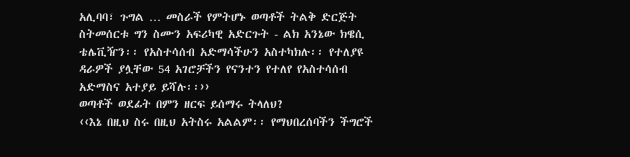አሊባባ፣ ጉግል … መስራች የምትሆኑ ወጣቶች ትልቅ ድርጅት ስትመሰርቱ ግን ስሙን አፍሪካዊ አድርጉት - ልክ አንኔው ክዌሲ ቴሌቪዥን፡፡ የአስተሳሰብ አድማሳችሁን አስተካክሉ፡፡ የተለያዩ ዳራዎች ያሏቸው 54 አገሮቻችን የናንተን የተለየ የአስተሳሰብ አድማስና አተያይ ይሻሉ፡፡››
ወጣቶች ወደፊት በምን ዘርፍ ይሰማሩ ትላለህ?
‹‹እኔ በዚህ ስሩ በዚህ አትስሩ አልልም፡፡ የማህበረሰባችን ችግሮች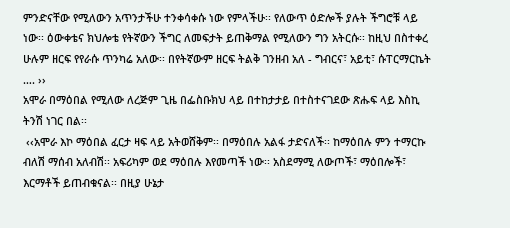ምንድናቸው የሚለውን አጥንታችሁ ተንቀሳቀሱ ነው የምላችሁ፡፡ የለውጥ ዕድሎች ያሉት ችግሮቹ ላይ ነው፡፡ ዕውቀቴና ክህሎቴ የትኛውን ችግር ለመፍታት ይጠቅማል የሚለውን ግን አትርሱ፡፡ ከዚህ በስተቀረ ሁሉም ዘርፍ የየራሱ ጥንካሬ አለው፡፡ በየትኛውም ዘርፍ ትልቅ ገንዘብ አለ - ግብርና፣ አይቲ፣ ሱፐርማርኬት …. ››
አሞራ በማዕበል የሚለው ለረጅም ጊዜ በፌስቡክህ ላይ በተከታታይ በተስተናገደው ጽሑፍ ላይ እስኪ ትንሽ ነገር በል፡፡
 ‹‹አሞራ እኮ ማዕበል ፈርታ ዛፍ ላይ አትወሸቅም፡፡ በማዕበሉ አልፋ ታድናለች፡፡ ከማዕበሉ ምን ተማርኩ ብለሽ ማሰብ አለብሽ፡፡ አፍሪካም ወደ ማዕበሉ እየመጣች ነው፡፡ አስደማሚ ለውጦች፣ ማዕበሎች፣ እርማቶች ይጠብቁናል፡፡ በዚያ ሁኔታ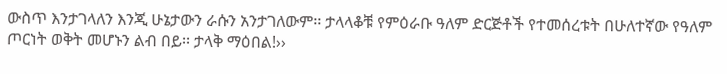ውስጥ እንታገላለን እንጂ ሁኔታውን ራሱን አንታገለውም፡፡ ታላላቆቹ የምዕራቡ ዓለም ድርጅቶች የተመሰረቱት በሁለተኛው የዓለም ጦርነት ወቅት መሆኑን ልብ በይ፡፡ ታላቅ ማዕበል!››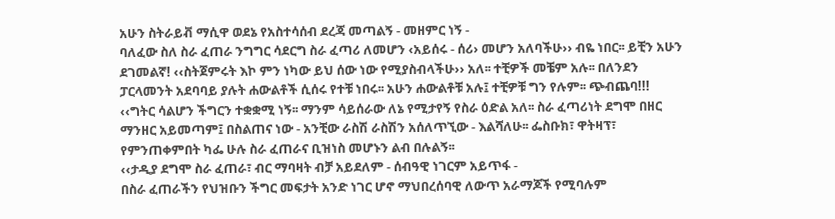አሁን ስትራይቭ ማሲዋ ወደኔ የአስተሳሰብ ደረጃ መጣልኝ - መዘምር ነኝ -
ባለፈው ስለ ስራ ፈጠራ ንግግር ሳደርግ ስራ ፈጣሪ ለመሆን ‹አይሰሩ - ሰሪ› መሆን አለባችሁ›› ብዬ ነበር፡፡ ይቺን አሁን ደገመልኛ! ‹‹ስትጀምሩት እኮ ምን ነካው ይህ ሰው ነው የሚያስብላችሁ›› አለ፡፡ ተቺዎች መቼም አሉ፡፡ በለንደን ፓርላመንት አደባባይ ያሉት ሐውልቶች ሲሰሩ የተቹ ነበሩ፡፡ አሁን ሐውልቶቹ አሉ፤ ተቺዎቹ ግን የሉም፡፡ ጭብጨባ!!!
‹‹ግትር ሳልሆን ችግርን ተቋቋሚ ነኝ፡፡ ማንም ሳይሰራው ለኔ የሚታየኝ የስራ ዕድል አለ፡፡ ስራ ፈጣሪነት ደግሞ በዘር ማንዘር አይመጣም፤ በስልጠና ነው - አንቺው ራስሽ ራስሽን አሰለጥኚው - እልሻለሁ፡፡ ፌስቡክ፣ ዋትዛፕ፣ የምንጠቀምበት ካፌ ሁሉ ስራ ፈጠራና ቢዝነስ መሆኑን ልብ በሉልኝ፡፡
‹‹ታዲያ ደግሞ ስራ ፈጠራ፣ ብር ማባዛት ብቻ አይደለም - ሰብዓዊ ነገርም አይጥፋ -
በስራ ፈጠራችን የህዝቡን ችግር መፍታት አንድ ነገር ሆኖ ማህበረሰባዊ ለውጥ አራማጆች የሚባሉም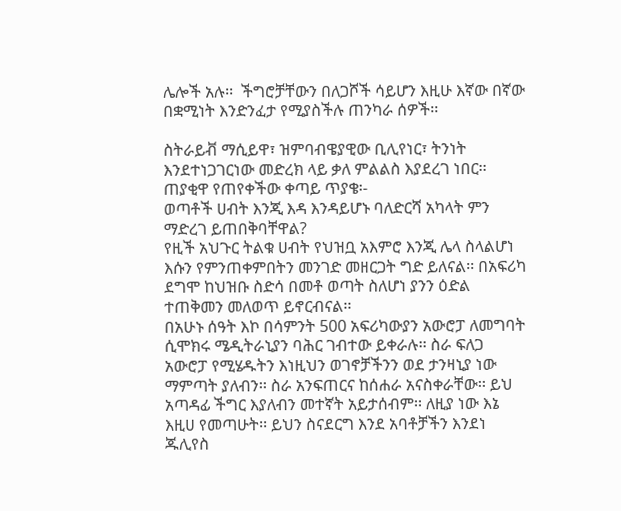ሌሎች አሉ፡፡  ችግሮቻቸውን በለጋሾች ሳይሆን እዚሁ እኛው በኛው በቋሚነት እንድንፈታ የሚያስችሉ ጠንካራ ሰዎች፡፡

ስትራይቭ ማሲይዋ፣ ዝምባብዌያዊው ቢሊየነር፣ ትንነት እንደተነጋገርነው መድረክ ላይ ቃለ ምልልስ እያደረገ ነበር፡፡ ጠያቂዋ የጠየቀችው ቀጣይ ጥያቄ፡-
ወጣቶች ሀብት እንጂ እዳ እንዳይሆኑ ባለድርሻ አካላት ምን ማድረገ ይጠበቅባቸዋል?
የዚች አህጉር ትልቁ ሀብት የህዝቧ አእምሮ እንጂ ሌላ ስላልሆነ እሱን የምንጠቀምበትን መንገድ መዘርጋት ግድ ይለናል፡፡ በአፍሪካ ደግሞ ከህዝቡ ስድሳ በመቶ ወጣት ስለሆነ ያንን ዕድል ተጠቅመን መለወጥ ይኖርብናል፡፡
በአሁኑ ሰዓት እኮ በሳምንት 500 አፍሪካውያን አውሮፓ ለመግባት ሲሞክሩ ሜዲትራኒያን ባሕር ገብተው ይቀራሉ፡፡ ስራ ፍለጋ አውሮፓ የሚሄዱትን እነዚህን ወገኖቻችንን ወደ ታንዛኒያ ነው ማምጣት ያለብን፡፡ ስራ አንፍጠርና ከሰሐራ አናስቀራቸው፡፡ ይህ አጣዳፊ ችግር እያለብን መተኛት አይታሰብም፡፡ ለዚያ ነው እኔ እዚሀ የመጣሁት፡፡ ይህን ስናደርግ እንደ አባቶቻችን እንደነ ጁሊየስ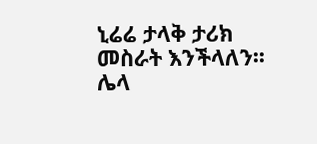ኒሬሬ ታላቅ ታሪክ መስራት እንችላለን፡፡
ሌላ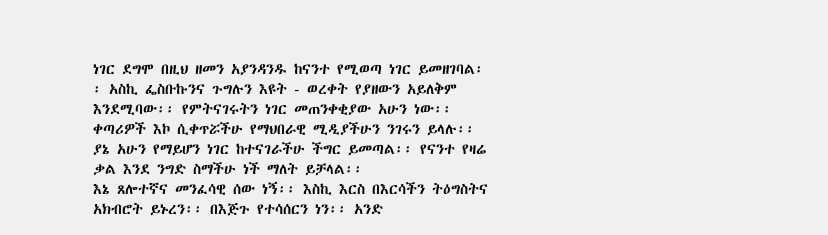ነገር ደግሞ በዚህ ዘመን አያንዳንዱ ከናንተ የሚወጣ ነገር ይመዘገባል፡፡ አስኪ ፌስቡኩንና ጉግሉን እዩት - ወረቀት የያዘውን አይለቅም እንደሚባው፡፡ የምትናገሩትን ነገር መጠንቀቂያው አሁን ነው፡፡ ቀጣሪዎች እኮ ሲቀጥሯችሁ የማህበራዊ ሚዲያችሁን ንገሩን ይላሉ፡፡ ያኔ አሁን የማይሆን ነገር ከተናገራችሁ ችግር ይመጣል፡፡ የናንተ የዛሬ ቃል እንደ ንግድ ስማችሁ ነች ማለት ይቻላል፡፡
እኔ ጸሎተኛና መንፈሳዊ ሰው ነኝ፡፡ እስኪ እርስ በእርሳችን ትዕግስትና አክብሮት ይኑረን፡፡ በእጅጉ የተሳሰርን ነን፡፡ አንድ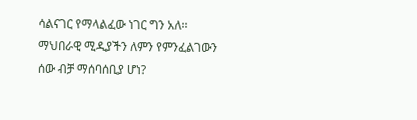ሳልናገር የማላልፈው ነገር ግን አለ፡፡ ማህበራዊ ሚዲያችን ለምን የምንፈልገውን ሰው ብቻ ማሰባሰቢያ ሆነ?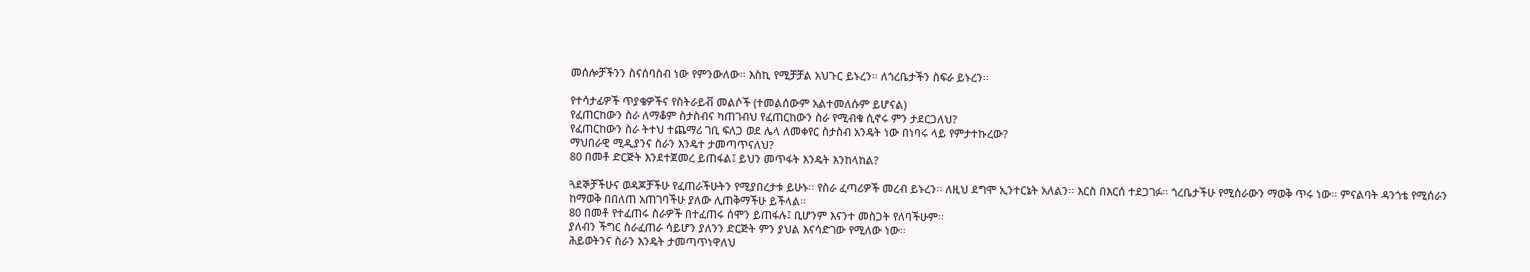መሰሎቻችንን ስናሰባስብ ነው የምንውለው፡፡ እስኪ የሚቻቻል አህጉር ይኑረን፡፡ ለጎረቤታችን ስፍራ ይኑረን፡፡

የተሳታፊዎች ጥያቄዎችና የስትራይቭ መልሶች (ተመልሰውም አልተመለሱም ይሆናል)
የፈጠርከውን ስራ ለማቆም ስታስብና ካጠገብህ የፈጠርከውን ስራ የሚብቁ ሲኖሩ ምን ታደርጋለህ?
የፈጠርከውን ስራ ትተህ ተጨማሪ ገቢ ፍለጋ ወደ ሌላ ለመቀየር ስታስብ አንዴት ነው በነባሩ ላይ የምታተኩረው?
ማህበራዊ ሚዲያንና ስራን እንዴተ ታመጣጥናለህ?
80 በመቶ ድርጅት እንደተጀመረ ይጠፋል፤ ይህን መጥፋት እንዴት እንከላከል?

ጓደኞቻችሁና ወዳጆቻችሁ የፈጠራችሁትን የሚያበረታቱ ይሁኑ፡፡ የስራ ፈጣሪዎች መረብ ይኑረን፡፡ ለዚህ ደግሞ ኢንተርኔት አለልን፡፡ እርስ በእርሰ ተደጋገፉ፡፡ ጎረቤታችሁ የሚሰራውን ማወቅ ጥሩ ነው፡፡ ምናልባት ዳንጎቴ የሚሰራን ከማወቅ በበለጠ አጠገባችሁ ያለው ሊጠቅማችሁ ይችላል፡፡
80 በመቶ የተፈጠሩ ስራዎች በተፈጠሩ ሰሞን ይጠፋሉ፤ ቢሆንም እናንተ መስጋት የለባችሁም፡፡
ያለብን ችግር ስራፈጠራ ሳይሆን ያለንን ድርጅት ምን ያህል እናሳድገው የሚለው ነው፡፡
ሕይወትንና ስራን እንዴት ታመጣጥነዋለህ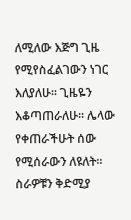ለሚለው እጅግ ጊዜ የሚየስፈልገውን ነገር እለያለሁ፡፡ ጊዜዬን እቆጣጠራለሁ፡፡ ሌላው የቀጠራችሁት ሰው የሚሰራውን ለዩለት፡፡ ስራዎቹን ቅድሚያ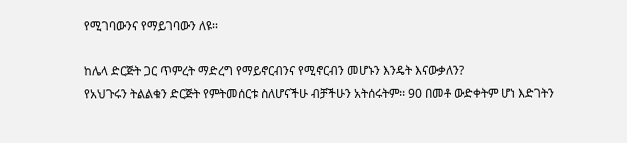የሚገባውንና የማይገባውን ለዩ፡፡

ከሌላ ድርጅት ጋር ጥምረት ማድረግ የማይኖርብንና የሚኖርብን መሆኑን እንዴት እናውቃለን?
የአህጉሩን ትልልቁን ድርጅት የምትመሰርቱ ስለሆናችሁ ብቻችሁን አትሰሩትም፡፡ 90 በመቶ ውድቀትም ሆነ እድገትን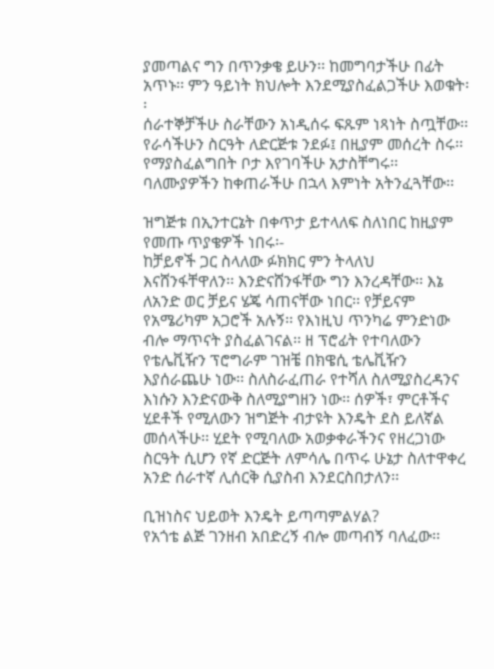ያመጣልና ግን በጥንቃቄ ይሁን፡፡ ከመግባታችሁ በፊት አጥኑ፡፡ ምን ዓይነት ክህሎት እንደሚያስፈልጋችሁ እወቁት፡፡
ሰራተኞቻችሁ ስራቸውን አነዲሰሩ ፍጹም ነጻነት ስጧቸው፡፡ የራሳችሁን ስርዓት ለድርጅቱ ንደፉ፤ በዚያም መሰረት ስሩ፡፡  የማያስፈልግበት ቦታ እየገባችሁ አታስቸግሩ፡፡ ባለሙያዎችን ከቀጠራችሁ በኋላ እምነት አትንፈጓቸው፡፡

ዝግጅቱ በኢንተርኔት በቀጥታ ይተላለፍ ስለነበር ከዚያም የመጡ ጥያቄዎች ነበሩ፡-
ከቻይኖች ጋር ስላለው ፉክክር ምን ትላለህ
እናሸንፋቸዋለን፡፡ እንድናሸንፋቸው ግን እንረዳቸው፡፡ እኔ ለአንድ ወር ቻይና ሄጄ ሳጠናቸው ነበር፡፡ የቻይናም የአሜሪካም አጋሮች አሉኝ፡፡ የእነዚህ ጥንካሬ ምንድነው ብሎ ማጥናት ያስፈልገናል፡፡ ዘ ፕሮፊት የተባለውን የቴሌቪዥን ፕሮግራም ገዝቼ በክዌሲ ቴሌቪዥን እያሰራጨሁ ነው፡፡ ስለስራፈጠራ የተሻለ ስለሚያስረዳንና እነሱን እንድናውቅ ስለሚያግዘን ነው፡፡ ሰዎች፣ ምርቶችና ሂደቶች የሚለውን ዝግጅት ብታዩት እንዴት ደስ ይለኛል መሰላችሁ፡፡ ሂደት የሚባለው አወቃቀራችንና የዘረጋነው ስርዓት ሲሆን የኛ ድርጅት ለምሳሌ በጥሩ ሁኔታ ስለተዋቀረ አንድ ሰራተኛ ሊሰርቅ ሲያስብ እንደርስበታለን፡፡

ቢዝነስና ህይወት እንዴት ይጣጣምልሃል?
የአጎቴ ልጅ ገንዘብ አበድረኝ ብሎ መጣብኝ ባለፈው፡፡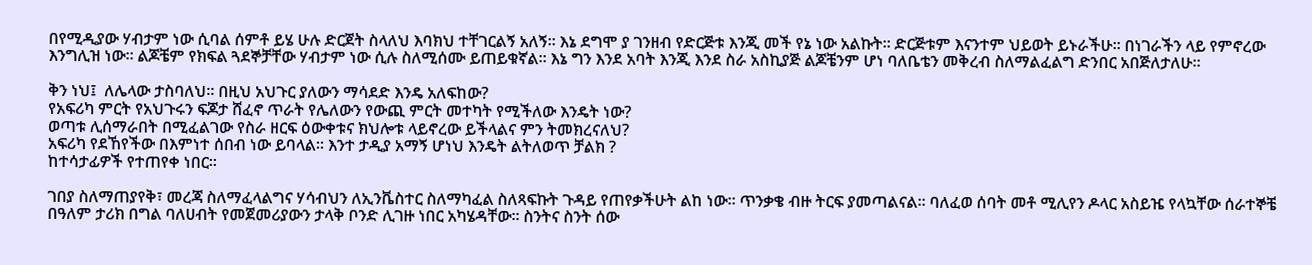በየሚዲያው ሃብታም ነው ሲባል ሰምቶ ይሄ ሁሉ ድርጀት ስላለህ እባክህ ተቸገርልኝ አለኝ፡፡ እኔ ደግሞ ያ ገንዘብ የድርጅቱ እንጂ መች የኔ ነው አልኩት፡፡ ድርጅቱም እናንተም ህይወት ይኑራችሁ፡፡ በነገራችን ላይ የምኖረው እንግሊዝ ነው፡፡ ልጆቼም የክፍል ጓደኞቻቸው ሃብታም ነው ሲሉ ስለሚሰሙ ይጠይቁኛል፡፡ እኔ ግን እንደ አባት እንጂ እንደ ስራ አስኪያጅ ልጆቼንም ሆነ ባለቤቴን መቅረብ ስለማልፈልግ ድንበር አበጅለታለሁ፡፡

ቅን ነህ፤  ለሌላው ታስባለህ፡፡ በዚህ አህጉር ያለውን ማሳደድ እንዴ አለፍከው?
የአፍሪካ ምርት የአህጉሩን ፍጆታ ሸፈኖ ጥራት የሌለውን የውጪ ምርት መተካት የሚችለው እንዴት ነው?
ወጣቱ ሊሰማራበት በሚፈልገው የስራ ዘርፍ ዕውቀቱና ክህሎቱ ላይኖረው ይችላልና ምን ትመክረናለህ?
አፍሪካ የደኸየችው በእምነተ ሰበብ ነው ይባላል፡፡ እንተ ታዲያ አማኝ ሆነህ እንዴት ልትለወጥ ቻልክ ?
ከተሳታፊዎች የተጠየቀ ነበር፡፡

ገበያ ስለማጠያየቅ፣ መረጃ ስለማፈላልግና ሃሳብህን ለኢንቬስተር ስለማካፈል ስለጻፍኩት ጉዳይ የጠየቃችሁት ልከ ነው፡፡ ጥንቃቄ ብዙ ትርፍ ያመጣልናል፡፡ ባለፈወ ሰባት መቶ ሚሊየን ዶላር አስይዤ የላኳቸው ሰራተኞቼ በዓለም ታሪክ በግል ባለሀብት የመጀመሪያውን ታላቅ ቦንድ ሊገዙ ነበር አካሄዳቸው፡፡ ስንትና ስንት ሰው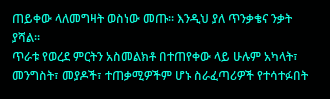ጠይቀው ላለመግዛት ወስነው መጡ፡፡ እንዲህ ያለ ጥንቃቄና ንቃት ያሻል፡፡
ጥራቱ የወረደ ምርትን አስመልክቶ በተጠየቀው ላይ ሁሉም አካላት፣ መንግስት፣ መያዶች፣ ተጠቃሚዎችም ሆኑ ስራፈጣሪዎች የተሳተፉበት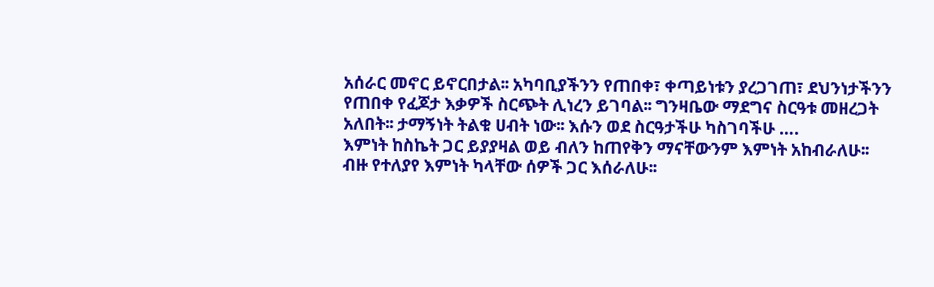አሰራር መኖር ይኖርበታል፡፡ አካባቢያችንን የጠበቀ፣ ቀጣይነቱን ያረጋገጠ፣ ደህንነታችንን የጠበቀ የፈጆታ እቃዎች ስርጭት ሊነረን ይገባል፡፡ ግንዛቤው ማደግና ስርዓቱ መዘረጋት አለበት፡፡ ታማኝነት ትልቁ ሀብት ነው፡፡ እሱን ወደ ስርዓታችሁ ካስገባችሁ ….
እምነት ከስኬት ጋር ይያያዛል ወይ ብለን ከጠየቅን ማናቸውንም እምነት አከብራለሁ፡፡ ብዙ የተለያየ እምነት ካላቸው ሰዎች ጋር እሰራለሁ፡፡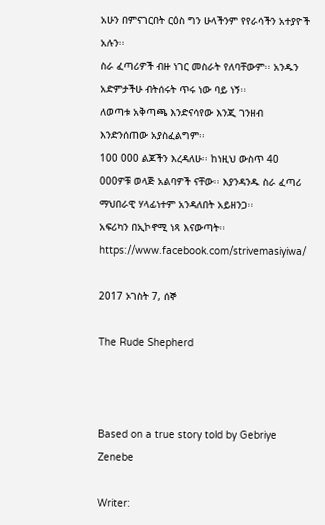አሁን በምናገርበት ርዕስ ግን ሁላችንም የየራሳችን አተያዮች አሉን፡፡
ስራ ፈጣሪዎች ብዙ ነገር መስራት የለባቸውም፡፡ አንዱን አድምታችሁ ብትሰሩት ጥሩ ነው ባይ ነኝ፡፡
ለወጣቱ አቅጣጫ እንድናሳየው እንጂ ገንዘብ እንድንሰጠው አያስፈልግም፡፡
100 000 ልጆችን እረዳለሁ፡፡ ከነዚህ ውስጥ 40 000ዎቹ ወላጅ አልባዎች ናቸው፡፡ እያንዳንዱ ስራ ፈጣሪ ማህበራዊ ሃላፊነተም አንዳለበት አይዘንጋ፡፡
አፍሪካን በኢኮኖሚ ነጻ እናውጣት፡፡
https://www.facebook.com/strivemasiyiwa/

2017 ኦገስት 7, ሰኞ

The Rude Shepherd



Based on a true story told by Gebriye Zenebe

Writer: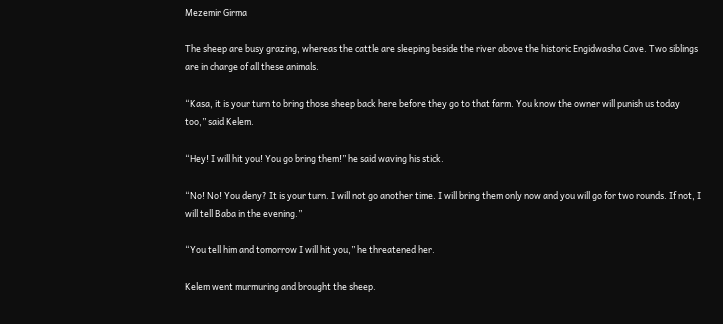Mezemir Girma

The sheep are busy grazing, whereas the cattle are sleeping beside the river above the historic Engidwasha Cave. Two siblings are in charge of all these animals.

“Kasa, it is your turn to bring those sheep back here before they go to that farm. You know the owner will punish us today too,” said Kelem.

“Hey! I will hit you! You go bring them!” he said waving his stick.

“No! No! You deny? It is your turn. I will not go another time. I will bring them only now and you will go for two rounds. If not, I will tell Baba in the evening.”

“You tell him and tomorrow I will hit you,” he threatened her.

Kelem went murmuring and brought the sheep.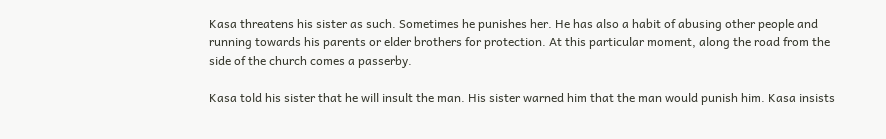Kasa threatens his sister as such. Sometimes he punishes her. He has also a habit of abusing other people and running towards his parents or elder brothers for protection. At this particular moment, along the road from the side of the church comes a passerby.

Kasa told his sister that he will insult the man. His sister warned him that the man would punish him. Kasa insists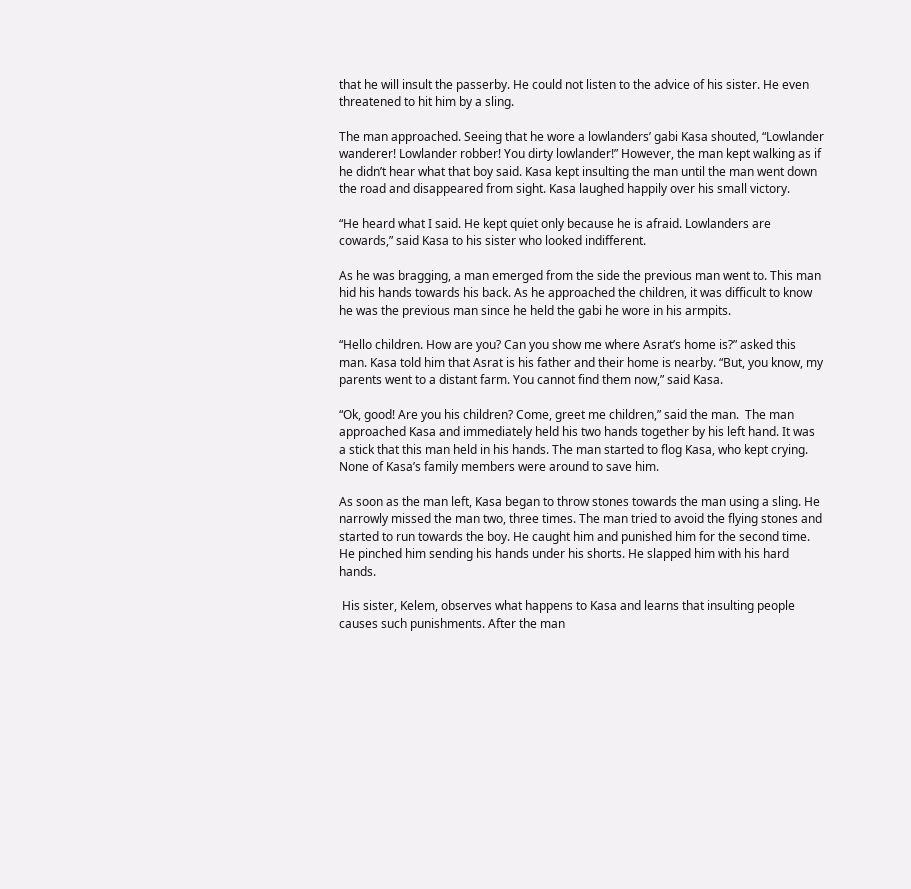that he will insult the passerby. He could not listen to the advice of his sister. He even threatened to hit him by a sling.

The man approached. Seeing that he wore a lowlanders’ gabi Kasa shouted, “Lowlander wanderer! Lowlander robber! You dirty lowlander!” However, the man kept walking as if he didn’t hear what that boy said. Kasa kept insulting the man until the man went down the road and disappeared from sight. Kasa laughed happily over his small victory.

“He heard what I said. He kept quiet only because he is afraid. Lowlanders are cowards,” said Kasa to his sister who looked indifferent.

As he was bragging, a man emerged from the side the previous man went to. This man hid his hands towards his back. As he approached the children, it was difficult to know he was the previous man since he held the gabi he wore in his armpits.

“Hello children. How are you? Can you show me where Asrat’s home is?” asked this man. Kasa told him that Asrat is his father and their home is nearby. “But, you know, my parents went to a distant farm. You cannot find them now,” said Kasa.

“Ok, good! Are you his children? Come, greet me children,” said the man.  The man approached Kasa and immediately held his two hands together by his left hand. It was a stick that this man held in his hands. The man started to flog Kasa, who kept crying. None of Kasa’s family members were around to save him.

As soon as the man left, Kasa began to throw stones towards the man using a sling. He narrowly missed the man two, three times. The man tried to avoid the flying stones and started to run towards the boy. He caught him and punished him for the second time. He pinched him sending his hands under his shorts. He slapped him with his hard hands.

 His sister, Kelem, observes what happens to Kasa and learns that insulting people causes such punishments. After the man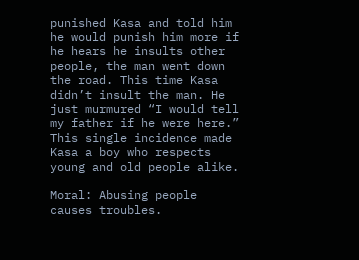punished Kasa and told him he would punish him more if he hears he insults other people, the man went down the road. This time Kasa didn’t insult the man. He just murmured “I would tell my father if he were here.” This single incidence made Kasa a boy who respects young and old people alike.

Moral: Abusing people causes troubles.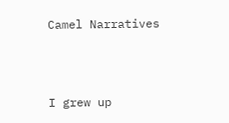Camel Narratives




I grew up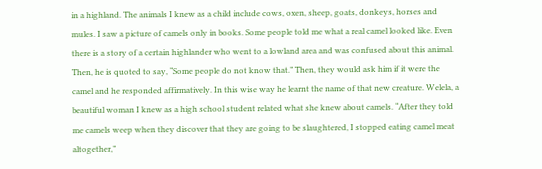in a highland. The animals I knew as a child include cows, oxen, sheep, goats, donkeys, horses and mules. I saw a picture of camels only in books. Some people told me what a real camel looked like. Even there is a story of a certain highlander who went to a lowland area and was confused about this animal. Then, he is quoted to say, “Some people do not know that.” Then, they would ask him if it were the camel and he responded affirmatively. In this wise way he learnt the name of that new creature. Welela, a beautiful woman I knew as a high school student related what she knew about camels. “After they told me camels weep when they discover that they are going to be slaughtered, I stopped eating camel meat altogether,”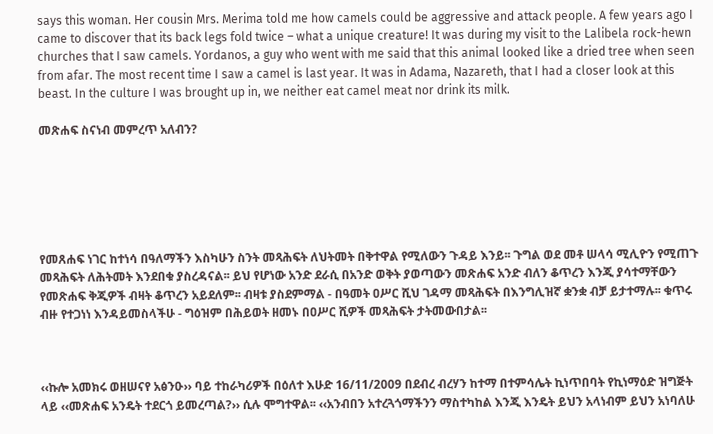says this woman. Her cousin Mrs. Merima told me how camels could be aggressive and attack people. A few years ago I came to discover that its back legs fold twice – what a unique creature! It was during my visit to the Lalibela rock-hewn churches that I saw camels. Yordanos, a guy who went with me said that this animal looked like a dried tree when seen from afar. The most recent time I saw a camel is last year. It was in Adama, Nazareth, that I had a closer look at this beast. In the culture I was brought up in, we neither eat camel meat nor drink its milk.

መጽሐፍ ስናነብ መምረጥ አለብን?






የመጸሐፍ ነገር ከተነሳ በዓለማችን እስካሁን ስንት መጻሕፍት ለህትመት በቅተዋል የሚለውን ጉዳይ እንይ፡፡ ጉግል ወደ መቶ ሠላሳ ሚሊዮን የሚጠጉ መጻሕፍት ለሕትመት እንደበቁ ያስረዳናል፡፡ ይህ የሆነው አንድ ደራሲ በአንድ ወቅት ያወጣውን መጽሐፍ አንድ ብለን ቆጥረን እንጂ ያሳተማቸውን የመጽሐፍ ቅጂዎች ብዛት ቆጥረን አይደለም፡፡ ብዛቱ ያስደምማል - በዓመት ዐሥር ሺህ ገዳማ መጻሕፍት በእንግሊዝኛ ቋንቋ ብቻ ይታተማሉ፡፡ ቁጥሩ ብዙ የተጋነነ እንዳይመስላችሁ - ግዕዝም በሕይወት ዘመኑ በዐሥር ሺዎች መጻሕፍት ታትመውበታል፡፡



‹‹ኩሎ አመክሩ ወዘሠናየ አፅንዑ›› ባይ ተከራካሪዎች በዕለተ እሁድ 16/11/2009 በደብረ ብረሃን ከተማ በተምሳሌት ኪነጥበባት የኪነማዕድ ዝግጅት ላይ ‹‹መጽሐፍ አንዴት ተደርጎ ይመረጣል?›› ሲሉ ሞግተዋል፡፡ ‹‹አንብበን አተረጓጎማችንን ማስተካከል እንጂ እንዴት ይህን አላነብም ይህን አነባለሁ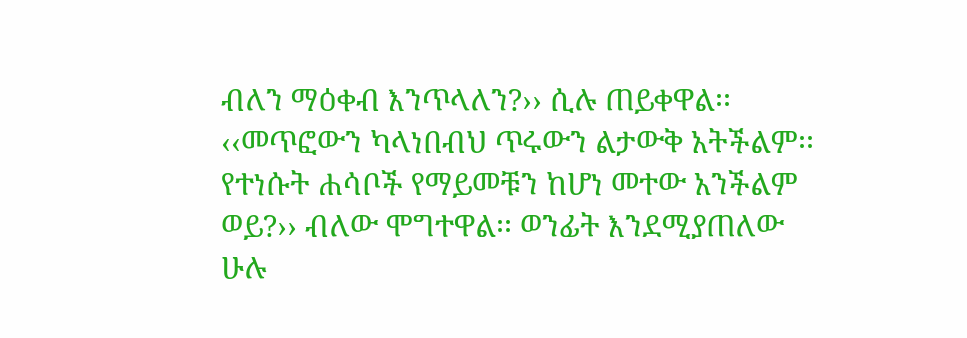ብለን ማዕቀብ እንጥላለን?›› ሲሉ ጠይቀዋል፡፡ ‹‹መጥፎውን ካላነበብህ ጥሩውን ልታውቅ አትችልም፡፡ የተነሱት ሐሳቦች የማይመቹን ከሆነ መተው አንችልም ወይ?›› ብለው ሞግተዋል፡፡ ወንፊት እንደሚያጠለው ሁሉ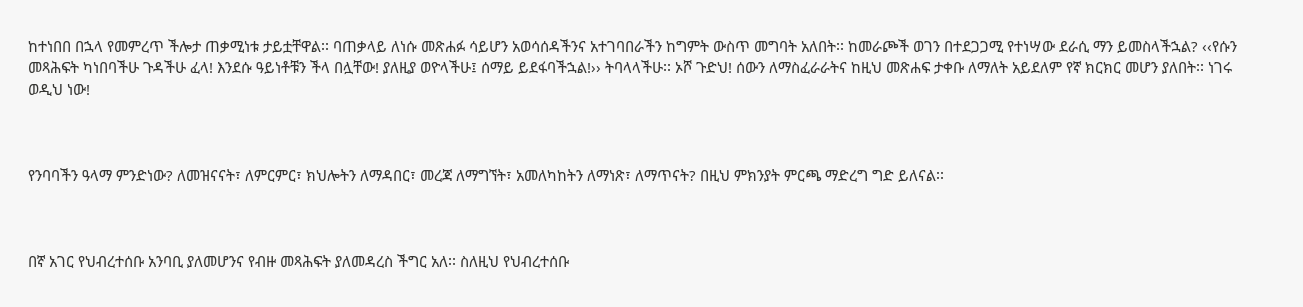ከተነበበ በኋላ የመምረጥ ችሎታ ጠቃሚነቱ ታይቷቸዋል፡፡ ባጠቃላይ ለነሱ መጽሐፉ ሳይሆን አወሳሰዳችንና አተገባበራችን ከግምት ውስጥ መግባት አለበት፡፡ ከመራጮች ወገን በተደጋጋሚ የተነሣው ደራሲ ማን ይመስላችኋል? ‹‹የሱን መጻሕፍት ካነበባችሁ ጉዳችሁ ፈላ! እንደሱ ዓይነቶቹን ችላ በሏቸው! ያለዚያ ወዮላችሁ፤ ሰማይ ይደፋባችኋል!›› ትባላላችሁ፡፡ ኦሾ ጉድህ! ሰውን ለማስፈራራትና ከዚህ መጽሐፍ ታቀቡ ለማለት አይደለም የኛ ክርክር መሆን ያለበት፡፡ ነገሩ ወዲህ ነው!



የንባባችን ዓላማ ምንድነው? ለመዝናናት፣ ለምርምር፣ ክህሎትን ለማዳበር፣ መረጃ ለማግኘት፣ አመለካከትን ለማነጽ፣ ለማጥናት? በዚህ ምክንያት ምርጫ ማድረግ ግድ ይለናል፡፡



በኛ አገር የህብረተሰቡ አንባቢ ያለመሆንና የብዙ መጻሕፍት ያለመዳረስ ችግር አለ፡፡ ስለዚህ የህብረተሰቡ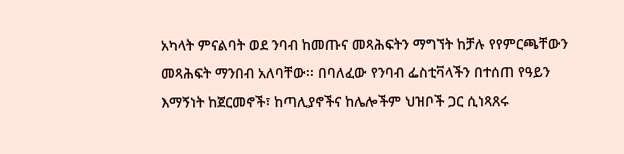አካላት ምናልባት ወደ ንባብ ከመጡና መጻሕፍትን ማግኘት ከቻሉ የየምርጫቸውን መጻሕፍት ማንበብ አለባቸው፡፡ በባለፈው የንባብ ፌስቲቫላችን በተሰጠ የዓይን እማኝነት ከጀርመኖች፣ ከጣሊያኖችና ከሌሎችም ህዝቦች ጋር ሲነጻጸሩ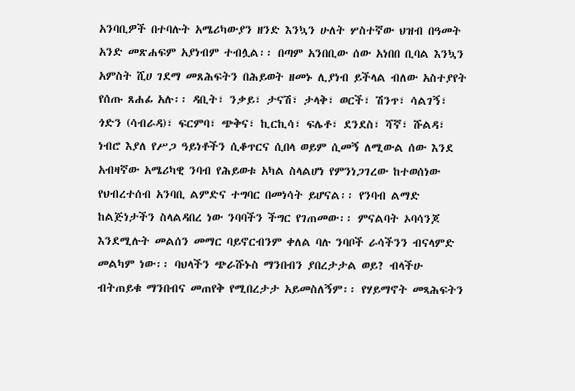አንባቢዎች በተባሉት አሜሪካውያን ዘንድ እንኳን ሁለት ሦስተኛው ህዝብ በዓመት አንድ መጽሐፍም አያነብም ተብሏል፡፡ በጣም አንበቢው ሰው አነበበ ቢባል እንኳን አምስት ሺሀ ገደማ መጸሕፍትን በሕይወት ዘመኑ ሊያነብ ይችላል ብለው አስተያየት የሰጡ ጸሐፊ አሉ፡፡ ዳቢት፣ ንቃይ፣ ታናሽ፣ ታላቅ፣ ወርች፣ ሽንጥ፣ ሳልገኝ፣ ጎድን (ሳብራዳ)፣ ፍርምባ፣ ጭቅና፣ ኪርኪሳ፣ ፍሌቶ፣ ደንደስ፣ ሻኛ፣ ሹልዳ፣ ነብሮ እያለ የሥጋ ዓይነቶችን ሲቆጥርና ሲበላ ወይም ሲመኝ ለሚውል ሰው እንደ አብዛኛው አሜሪካዊ ንባብ የሕይወቱ አካል ስላልሆነ የምንነጋገረው ከተወሰነው የህብረተሰብ አንባቢ ልምድና ተግባር በመነሳት ይሆናል፡፡ የንባብ ልማድ ከልጅነታችን ስላልዳበረ ነው ንባባችን ችግር የገጠመው፡፡ ምናልባት ኦባሳንጆ እንደሚሉት መልሰን መማር ባይኖርብንም ቀለል ባሉ ንባቦች ራሳችንን ብናላምድ መልካም ነው፡፡ ባህላችን ጭራሹኑስ ማንበብን ያበረታታል ወይ? ብላችሁ ብትጠይቁ ማንበብና መጠየቅ የሚበረታታ አይመስለኝም፡፡ የሃይማኖት መጻሕፍትን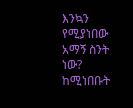እንኳን የሚያነበው አማኝ ስንት ነው? ከሚነበቡት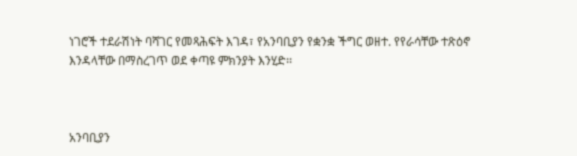ነገሮች ተደራሽነት ባሻገር የመጻሕፍት እገዳ፣ የአንባቢያን የቋንቋ ችግር ወዘተ. የየራሳቸው ተጽዕኖ እንዳላቸው በማስረገጥ ወደ ቀጣዩ ምክንያት እንሂድ፡፡



አንባቢያን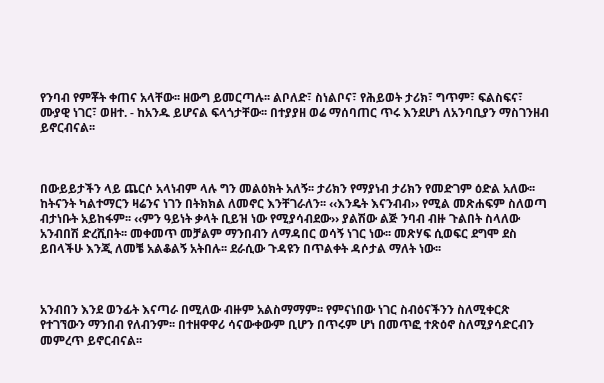የንባብ የምቾት ቀጠና አላቸው፡፡ ዘውግ ይመርጣሉ፡፡ ልቦለድ፣ ስነልቦና፣ የሕይወት ታሪክ፣ ግጥም፣ ፍልስፍና፣ ሙያዊ ነገር፣ ወዘተ. - ከአንዱ ይሆናል ፍላጎታቸው፡፡ በተያያዘ ወሬ ማሰባጠር ጥሩ እንደሆነ ለአንባቢያን ማስገንዘብ ይኖርብናል፡፡



በውይይታችን ላይ ጨርሶ አላነብም ላሉ ግን መልዕክት አለኝ፡፡ ታሪክን የማያነብ ታሪክን የመድገም ዕድል አለው፡፡ ከትናንት ካልተማርን ዛሬንና ነገን በትክክል ለመኖር እንቸገራለን፡፡ ‹‹እንዴት እናንብብ›› የሚል መጽሐፍም ስለወጣ ብታነቡት አይከፋም፡፡ ‹‹ምን ዓይነት ቃላት ቢይዝ ነው የሚያሳብደው›› ያልሽው ልጅ ንባብ ብዙ ጉልበት ስላለው አንብበሽ ድረሺበት፡፡ መቀመጥ መቻልም ማንበብን ለማዳበር ወሳኝ ነገር ነው፡፡ መጽሃፍ ሲወፍር ደግሞ ደስ ይበላችሁ እንጂ ለመቼ አልቆልኝ አትበሉ፡፡ ደራሲው ጉዳዩን በጥልቀት ዳሶታል ማለት ነው፡፡



አንብበን እንደ ወንፊት እናጣራ በሚለው ብዙም አልስማማም፡፡ የምናነበው ነገር ስብዕናችንን ስለሚቀርጽ የተገኘውን ማንበብ የለብንም፡፡ በተዘዋዋሪ ሳናውቀውም ቢሆን በጥሩም ሆነ በመጥፎ ተጽዕኖ ስለሚያሳድርብን መምረጥ ይኖርብናል፡፡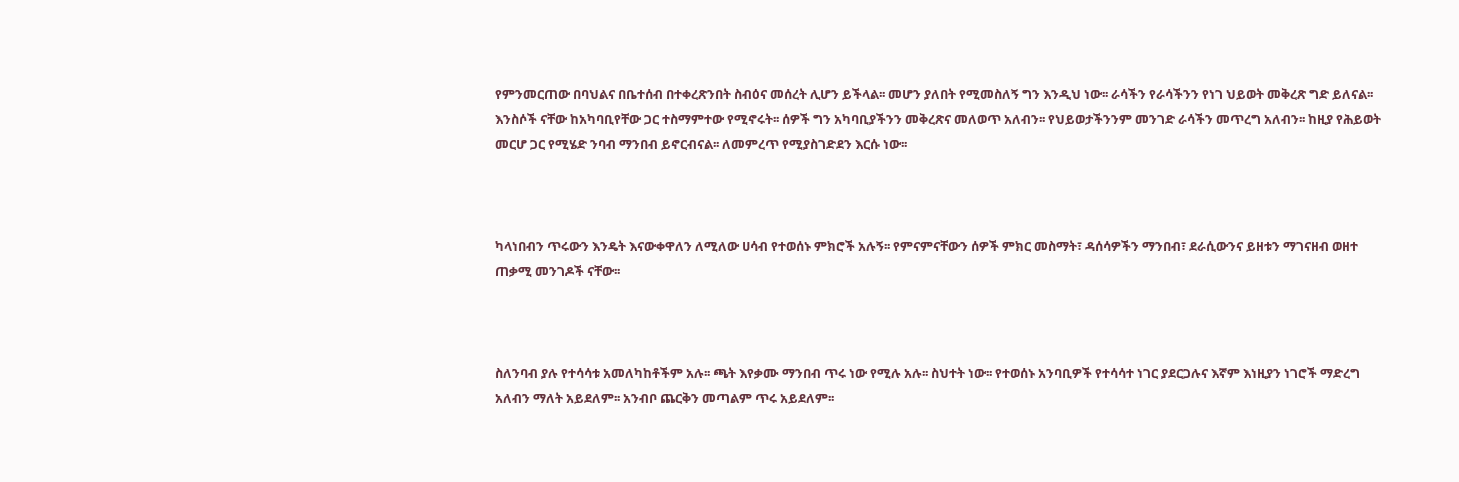የምንመርጠው በባህልና በቤተሰብ በተቀረጽንበት ስብዕና መሰረት ሊሆን ይችላል፡፡ መሆን ያለበት የሚመስለኝ ግን እንዲህ ነው፡፡ ራሳችን የራሳችንን የነገ ህይወት መቅረጽ ግድ ይለናል፡፡ እንስሶች ናቸው ከአካባቢየቸው ጋር ተስማምተው የሚኖሩት፡፡ ሰዎች ግን አካባቢያችንን መቅረጽና መለወጥ አለብን፡፡ የህይወታችንንም መንገድ ራሳችን መጥረግ አለብን፡፡ ከዚያ የሕይወት መርሆ ጋር የሚሄድ ንባብ ማንበብ ይኖርብናል፡፡ ለመምረጥ የሚያስገድደን እርሱ ነው፡፡



ካላነበብን ጥሩውን እንዴት እናውቀዋለን ለሚለው ሀሳብ የተወሰኑ ምክሮች አሉኝ፡፡ የምናምናቸውን ሰዎች ምክር መስማት፣ ዳሰሳዎችን ማንበብ፣ ደራሲውንና ይዘቱን ማገናዘብ ወዘተ ጠቃሚ መንገዶች ናቸው፡፡



ስለንባብ ያሉ የተሳሳቱ አመለካከቶችም አሉ፡፡ ጫት እየቃሙ ማንበብ ጥሩ ነው የሚሉ አሉ፡፡ ስህተት ነው፡፡ የተወሰኑ አንባቢዎች የተሳሳተ ነገር ያደርጋሉና እኛም እነዚያን ነገሮች ማድረግ አለብን ማለት አይደለም፡፡ አንብቦ ጨርቅን መጣልም ጥሩ አይደለም፡፡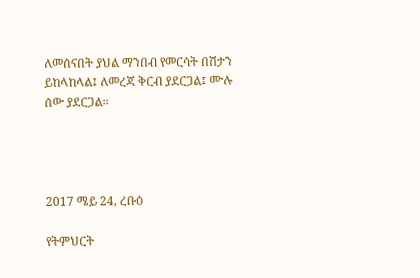ለመሰናበት ያህል ማንበብ የመርሳት በሽታን ይከላከላል፤ ለመረጃ ቅርብ ያደርጋል፤ ሙሉ ሰው ያደርጋል፡፡




2017 ሜይ 24, ረቡዕ

የትምህርት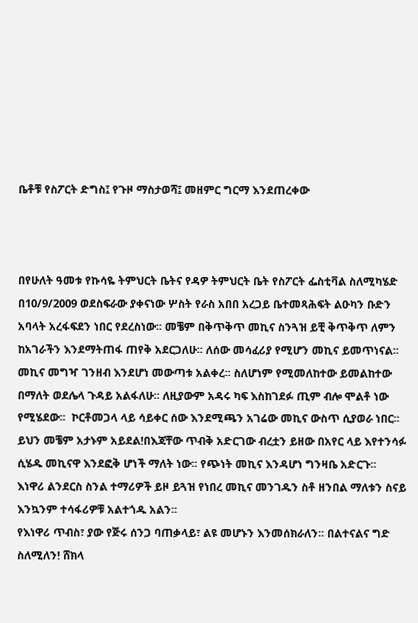ቤቶቹ የስፖርት ድግስ፤ የጉዞ ማስታወሻ፤ መዘምር ግርማ እንደጠረቀው



በየሁለት ዓመቱ የኩሳዬ ትምህርት ቤትና የዳዎ ትምህርት ቤት የስፖርት ፌስቲቫል ስለሚካሄድ በ10/9/2009 ወደስፍራው ያቀናነው ሦስት የራስ አበበ አረጋይ ቤተመጻሕፍት ልዑካን ቡድን አባላት አረፋፍደን ነበር የደረስነው፡፡ መቼም በቅጥቅጥ መኪና ስንጓዝ ይቺ ቅጥቅጥ ለምን ከአገራችን እንደማትጠፋ ጠየቅ አደርጋለሁ፡፡ ለሰው መሳፈሪያ የሚሆን መኪና ይመጥነናል፡፡ መኪና መግዣ ገንዘብ እንደሆነ መውጣቱ አልቀረ፡፡ ስለሆነም የሚመለከተው ይመልከተው በማለት ወደሌላ ጉዳይ አልፋለሁ፡፡ ለዚያውም አዳሩ ካፍ እስከገደፉ ጢም ብሎ ሞልቶ ነው የሚሄደው፡፡  ኮርቶመጋላ ላይ ሳይቀር ሰው እንደሚጫን አገሬው መኪና ውስጥ ሲያወራ ነበር፡፡ ይህን መቼም አታኑም አይደል!በእጃቸው ጥብቅ አድርገው ብረቷን ይዘው በአየር ላይ እየተንሳፉ ሲሄዱ መኪናዋ እንደፎቅ ሆነች ማለት ነው፡፡ የጭነት መኪና እንዳሆነ ግንዛቤ አድርጉ፡፡
እነዋሪ ልንደርስ ስንል ተማሪዎች ይዞ ይጓዝ የነበረ መኪና መንገዱን ስቶ ዘንበል ማለቱን ስናይ እንኳንም ተሳፋሪዎቹ አልተጎዱ አልን፡፡
የእነዋሪ ጥብስ፣ ያው የጅሩ ሰንጋ ባጠቃላይ፣ ልዩ መሆኑን እንመሰክራለን፡፡ በልተናልና ግድ ስለሚለን! ሸክላ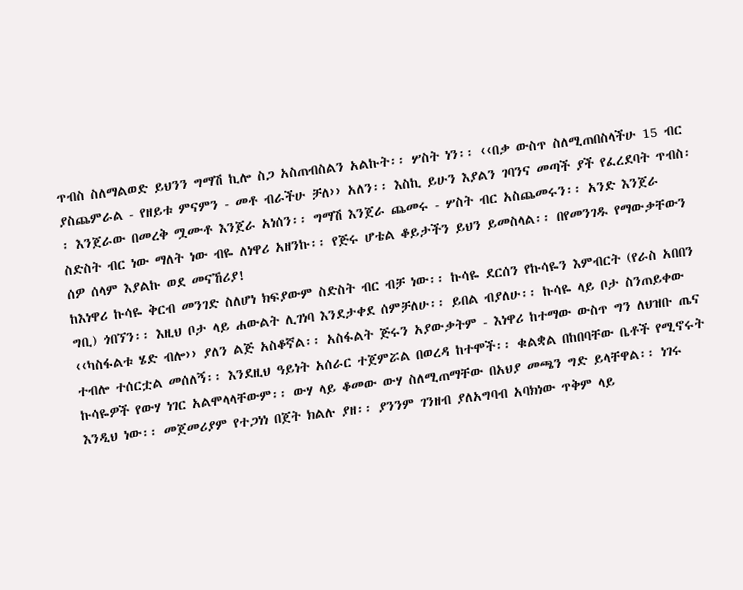ጥብስ ስለማልወድ ይህንን ግማሽ ኪሎ ስጋ አስጠብስልን አልኩት፡፡ ሦስት ነን፡፡ ‹‹በቃ ውስጥ ስለሚጠበስላችሁ 15 ብር ያስጨምራል - የዘይቱ ምናምን - መቶ ብራችሁ ቻለ›› አለን፡፡ እስኪ ይሁን እያልን ገባንና መጣች ያች የፈረደባት ጥብስ፡፡ እንጀራው በመረቅ ሟሙቶ እንጀራ አነሰን፡፡ ግማሽ እንጀራ ጨመሩ - ሦስት ብር አስጨመሩን፡፡ አንድ እንጀራ ስድስት ብር ነው ማለት ነው ብዬ ለነዋሪ አዘንኩ፡፡ የጅሩ ሆቴል ቆይታችን ይህን ይመስላል፡፡ በየመንገዱ የማውቃቸውን ሰዎ ሰላም እያልኩ ወደ መናኸሪያ!
ከእነዋሪ ኩሳዬ ቅርብ መንገድ ስለሆነ ክፍያውም ስድስት ብር ብቻ ነው፡፡ ኩሳዬ ደርሰን የኩሳዬን እምብርት (የራስ አበበን ግቢ) ጎበኘን፡፡ እዚህ ቦታ ላይ ሐውልት ሊገነባ እንደታቀደ ሰምቻለሁ፡፡ ይበል ብያለሁ፡፡ ኩሳዬ ላይ ቦታ ስንጠይቀው ‹‹ካስፋልቱ ሄድ ብሎ›› ያለን ልጅ አስቆኛል፡፡ አስፋልት ጅሩን አያውቃትም - እነዋሪ ከተማው ውስጥ ግን ለህዝቡ ጤና ተብሎ ተሰርቷል መሰለኝ፡፡ እንደዚህ ዓይነት አሰራር ተጀምሯል በወረዳ ከተሞች፡፡ ቁልቋል በከበባቸው ቤቶች የሚኖሩት ኩሳዬዎች የውሃ ነገር አልሞላላቸውም፡፡ ውሃ ላይ ቆመው ውሃ ስለሚጠማቸው በአህያ መጫን ግድ ይላቸዋል፡፡ ነገሩ እንዲህ ነው፡፡ መጀመሪያም የተጋነነ በጀት ክልሉ ያዘ፡፡ ያንንም ገንዘብ ያለአግባብ አባክነው ጥቅም ላይ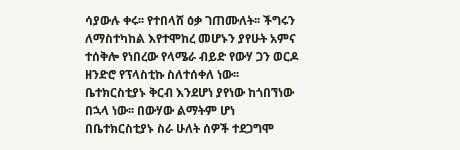ሳያውሉ ቀሩ፡፡ የተበላሸ ዕቃ ገጠሙለት፡፡ ችግሩን ለማስተካከል እየተሞከረ መሆኑን ያየሁት አምና ተሰቅሎ የነበረው የላሜራ ብይድ የውሃ ጋን ወርዶ ዘንድሮ የፕላስቲኩ ስለተሰቀለ ነው፡፡ ቤተክርስቲያኑ ቅርብ እንደሆነ ያየነው ከጎበኘነው በኋላ ነው፡፡ በውሃው ልማትም ሆነ በቤተክርስቲያኑ ስራ ሁለት ሰዎች ተደጋግሞ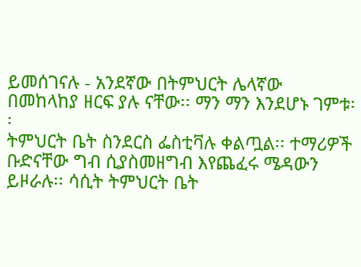ይመሰገናሉ - አንደኛው በትምህርት ሌላኛው በመከላከያ ዘርፍ ያሉ ናቸው፡፡ ማን ማን እንደሆኑ ገምቱ፡፡
ትምህርት ቤት ስንደርስ ፌስቲቫሉ ቀልጧል፡፡ ተማሪዎች ቡድናቸው ግብ ሲያስመዘግብ እየጨፈሩ ሜዳውን ይዞራሉ፡፡ ሳሲት ትምህርት ቤት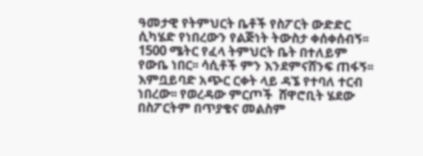ዓመታዊ የትምህርት ቤቶች የስፖርት ውድድር ሲካሄድ የነበረውን የልጅነት ትውስታ ቀሰቀሰብኝ፡፡ 1500 ሜትር የፈላ ትምህርት ቤት በተለይም የውቤ ነበር፡፡ ሳሲቶች ምን እንደምናሸንፍ ጠፋኝ፡፡ እምቧይባድ አጭር ርቀት ላይ ዳኜ የተባለ ተርብ ነበረው፡፡ የወረዳው ምርጦች  ሸዋሮቢት ሄደው በስፖርትም በጥያቄና መልስም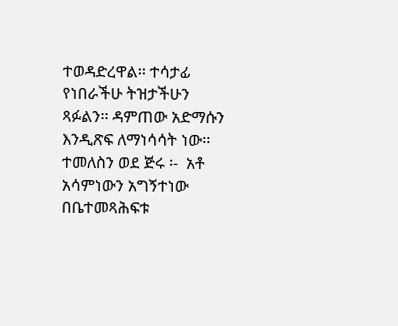ተወዳድረዋል፡፡ ተሳታፊ የነበራችሁ ትዝታችሁን ጻፉልን፡፡ ዳምጠው አድማሱን እንዲጽፍ ለማነሳሳት ነው፡፡ ተመለስን ወደ ጅሩ ፡-  አቶ አሳምነውን አግኝተነው በቤተመጻሕፍቱ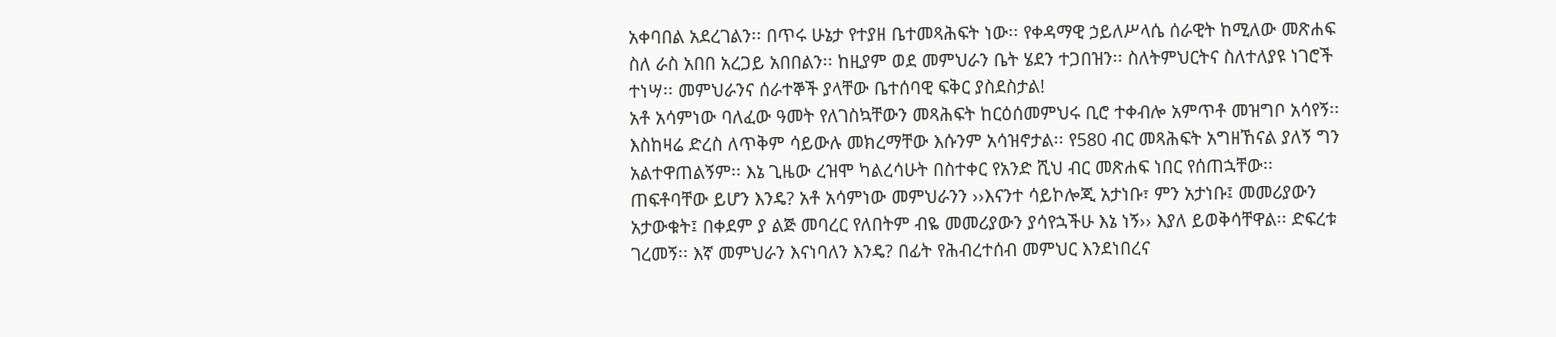አቀባበል አደረገልን፡፡ በጥሩ ሁኔታ የተያዘ ቤተመጻሕፍት ነው፡፡ የቀዳማዊ ኃይለሥላሴ ሰራዊት ከሚለው መጽሐፍ ስለ ራስ አበበ አረጋይ አበበልን፡፡ ከዚያም ወደ መምህራን ቤት ሄደን ተጋበዝን፡፡ ስለትምህርትና ስለተለያዩ ነገሮች ተነሣ፡፡ መምህራንና ሰራተኞች ያላቸው ቤተሰባዊ ፍቅር ያስደስታል!
አቶ አሳምነው ባለፈው ዓመት የለገስኳቸውን መጻሕፍት ከርዕሰመምህሩ ቢሮ ተቀብሎ አምጥቶ መዝግቦ አሳየኝ፡፡ እስከዛሬ ድረስ ለጥቅም ሳይውሉ መክረማቸው እሱንም አሳዝኖታል፡፡ የ580 ብር መጻሕፍት አግዘኸናል ያለኝ ግን አልተዋጠልኝም፡፡ እኔ ጊዜው ረዝሞ ካልረሳሁት በስተቀር የአንድ ሺህ ብር መጽሐፍ ነበር የሰጠኋቸው፡፡ ጠፍቶባቸው ይሆን እንዴ? አቶ አሳምነው መምህራንን ››እናንተ ሳይኮሎጂ አታነቡ፣ ምን አታነቡ፤ መመሪያውን አታውቁት፤ በቀደም ያ ልጅ መባረር የለበትም ብዬ መመሪያውን ያሳየኋችሁ እኔ ነኝ›› እያለ ይወቅሳቸዋል፡፡ ድፍረቱ ገረመኝ፡፡ እኛ መምህራን እናነባለን እንዴ? በፊት የሕብረተሰብ መምህር እንደነበረና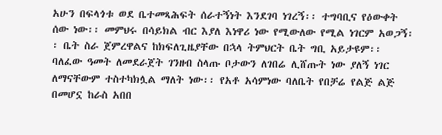አሁን በፍላጎቱ ወደ ቤተመጻሕፍት ሰራተኝነት እንደገባ ነገረኝ፡፡ ተግባቢና የዕውቀት ሰው ነው፡፡ መምህሩ በሳይክል ብር እያለ እነዋሪ ነው የሚውለው የሚል ነገርም አወጋኝ፡፡ ቤት ስራ ጀምረዋልና ከክፍለጊዜያቸው በኋላ ትምህርት ቤት ግቢ አይታዩም፡፡ ባለፈው ዓመት ለመደራጀት ገንዘብ ስላጡ ቦታውን ለገበሬ ሊሸጡት ነው ያለኝ ነገር ለማናቸውም ተስተካክሏል ማለት ነው፡፡ የአቶ አሳምነው ባለቤት የበቻሬ የልጅ ልጅ በመሆኗ ከራስ አበበ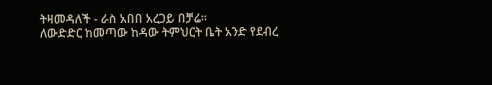ትዛመዳለች - ራስ አበበ አረጋይ በቻሬ፡፡
ለውድድር ከመጣው ከዳው ትምህርት ቤት አንድ የደብረ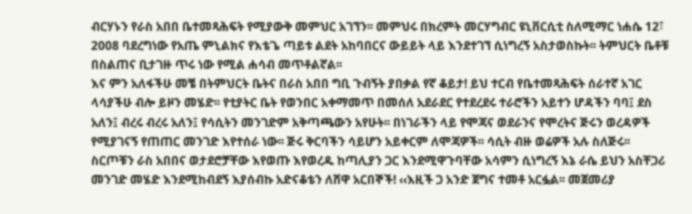ብርሃኑን የራስ አበበ ቤተመጻሕፍት የሚያውቅ መምህር አገኘን፡፡ መምህሩ በክረምት መርሃግብር ዩኒቨርሲቲ ስለሚማር ነሐሴ 12፣ 2008 ባደረግነው የአጤ ምኒልክና የእቴጌ ጣይቱ ልደት አከባበርና ውይይት ላይ እንደተገኘ ሲነግረኝ አስታወስኩት፡፡ ትምህርት ቤቶቹ በስልጠና ቢታገዙ ጥሩ ነው የሚል ሐሳብ መጥቶልኛል፡፡
እና ምን አለፋችሁ መቼ በትምህርት ቤትና በራስ አበበ ግቢ ጉብኝት ያበቃል የኛ ቆይታ! ይህ ተርብ የቤተመጻሕፍት ሰራተኛ አገር ላሳያችሁ ብሎ ይዞን መሄድ፡፡ የቲያትር ቤት የወንበር አቀማመጥ በመሰለ አደራደር የተደረደሩ ተራሮችን አይተን ሆዳችን ባባ፤ ደስ አለን፤ ብረሩ ብረሩ አለን፤ የሳሲትን መንገድም አቅጣጫውን አየሁት፡፡ በነገራችን ላይ የሞጃና ወደራንና የሞረትና ጅሩን ወረዳዎች የሚያገናኝ የጠጠር መንገድ እየተሰራ ነው፡፡ ጅሩ ቅርባችን ሳይሆን አይቀርም ለሞጃዎች፡፡ ሳሲት ብዙ ወሬዎች አሉ ስለጅሩ፡፡ ስርጦቹን ራስ አበበና ወታደሮቻቸው እየወጡ እየወረዱ ከጣሊያን ጋር እንደሚዋጉባቸው አሳምን ሲነግረኝ እኔ ራሴ ይህን አስቸጋሪ መንገድ መሄድ እንደሚከብደኝ እያሰብኩ አድናቆቴን ለሸዋ አርበኞች! ‹‹እዚች ጋ አንድ ጀግና ተመቶ አርፏል፡፡ መጀመሪያ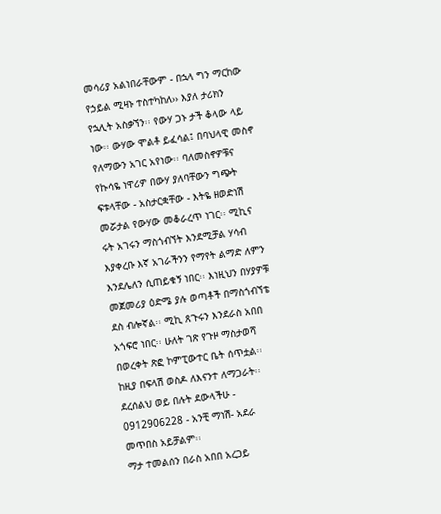መሳሪያ አልነበራቸውም - በኋላ ግን ማርከው የኃይል ሚዛኑ ተስተካከለ›› እያለ ታሪክን የኋሊት አስቃኘን፡፡ የውሃ ጋኑ ታች ቆላው ላይ ነው፡፡ ውሃው ሞልቶ ይፈሳል፤ በባህላዊ መስኖ የለማውን አገር አየነው፡፡ ባለመስኖዎቹና የኩሳዬ ነዋሪዎ በውሃ ያለባቸውን ግጭት ፍቱላቸው - አስታርቋቸው - እትዬ ዘወድነሽ መሯታል የውሃው መቆራረጥ ነገር፡፡ ሚኪና ሩት አገሩን ማስጎብኘት እንደሚቻል ሃሳብ እያቀረቡ እኛ አገራችንን የማየት ልማድ ለምን እንደሌለን ሲጠይቁኝ ነበር፡፡ እነዚህን በሃያዎቹ መጀመሪያ ዕድሜ ያሉ ወጣቶች በማስጎብኘቴ ደስ ብሎኛል፡፡ ሚኪ ጸጉሩን እንደራስ አበበ አጎፍሮ ነበር፡፡ ሁለት ገጽ የጉዞ ማስታወሻ በወረቀት ጽፎ ኮምፒውተር ቤት ሰጥቷል፡፡ ከዚያ በፍላሽ ወስዶ ለእናንተ ለማጋራት፡፡ ደረሰልህ ወይ በሉት ደውላችሁ - 0912906228 - አንቺ ማነሽ- አደራ መጥበስ አይቻልም፡፡
ማታ ተመልሰን በራስ አበበ አረጋይ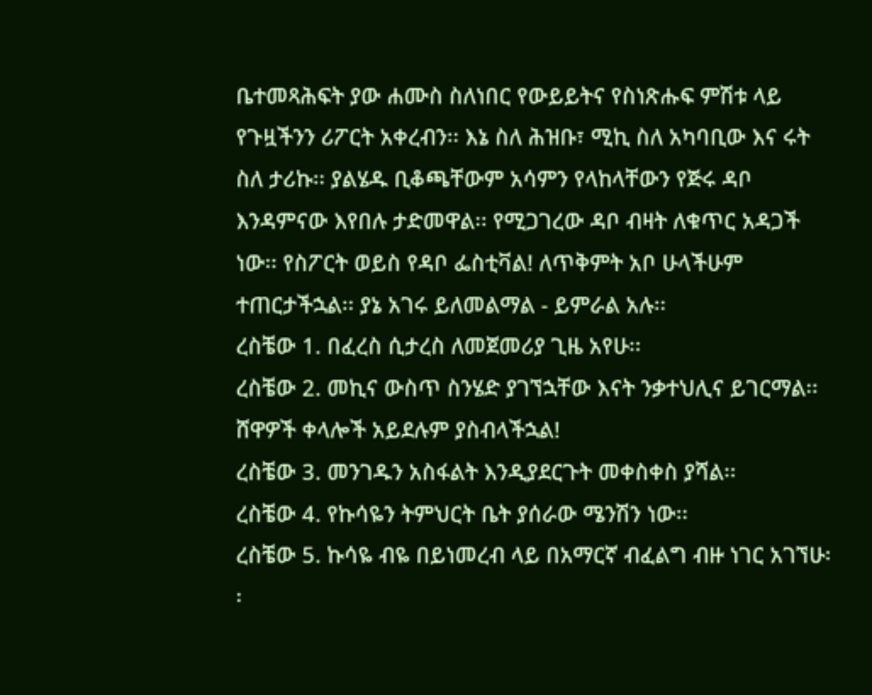ቤተመጻሕፍት ያው ሐሙስ ስለነበር የውይይትና የስነጽሑፍ ምሽቱ ላይ የጉዟችንን ሪፖርት አቀረብን፡፡ እኔ ስለ ሕዝቡ፣ ሚኪ ስለ አካባቢው እና ሩት ስለ ታሪኩ፡፡ ያልሄዱ ቢቆጫቸውም አሳምን የላከላቸውን የጅሩ ዳቦ እንዳምናው እየበሉ ታድመዋል፡፡ የሚጋገረው ዳቦ ብዛት ለቁጥር አዳጋች ነው፡፡ የስፖርት ወይስ የዳቦ ፌስቲቫል! ለጥቅምት አቦ ሁላችሁም ተጠርታችኋል፡፡ ያኔ አገሩ ይለመልማል - ይምራል አሉ፡፡
ረስቼው 1. በፈረስ ሲታረስ ለመጀመሪያ ጊዜ አየሁ፡፡
ረስቼው 2. መኪና ውስጥ ስንሄድ ያገኘኋቸው እናት ንቃተህሊና ይገርማል፡፡ ሸዋዎች ቀላሎች አይደሉም ያስብላችኋል!
ረስቼው 3. መንገዱን አስፋልት እንዲያደርጉት መቀስቀስ ያሻል፡፡
ረስቼው 4. የኩሳዬን ትምህርት ቤት ያሰራው ሜንሽን ነው፡፡
ረስቼው 5. ኩሳዬ ብዬ በይነመረብ ላይ በአማርኛ ብፈልግ ብዙ ነገር አገኘሁ፡፡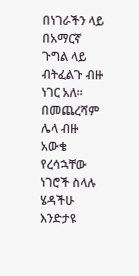በነገራችን ላይ በአማርኛ ጉግል ላይ ብትፈልጉ ብዙ ነገር አለ፡፡
በመጨረሻም ሌላ ብዙ አውቄ የረሳኋቸው ነገሮች ስላሉ ሄዳችሁ እንድታዩ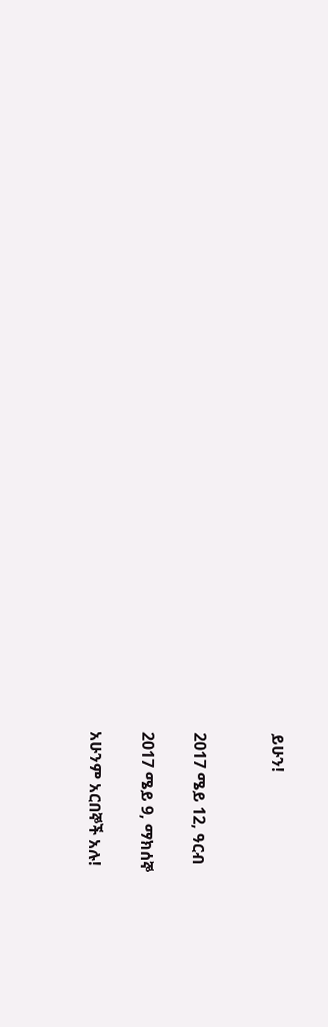ይሁን!


2017 ሜይ 12, ዓርብ

2017 ሜይ 9, ማክሰኞ

አሁንም አርበኞች አሉ!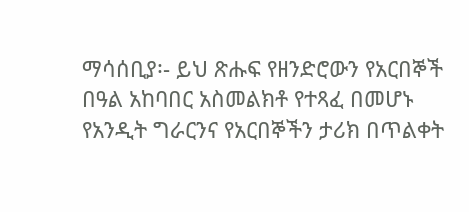ማሳሰቢያ፡- ይህ ጽሑፍ የዘንድሮውን የአርበኞች በዓል አከባበር አስመልክቶ የተጻፈ በመሆኑ የአንዲት ግራርንና የአርበኞችን ታሪክ በጥልቀት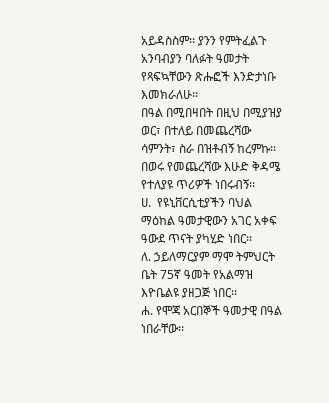አይዳስስም፡፡ ያንን የምትፈልጉ አንባብያን ባለፉት ዓመታት የጻፍኳቸውን ጽሑፎች እንድታነቡ እመክራለሁ፡፡
በዓል በሚበዛበት በዚህ በሚያዝያ ወር፣ በተለይ በመጨረሻው ሳምንት፣ ስራ በዝቶብኝ ከረምኩ፡፡ በወሩ የመጨረሻው እሁድ ቅዳሜ የተለያዩ ጥሪዎች ነበሩብኝ፡፡
ሀ.  የዩኒቨርሲቲያችን ባህል ማዕከል ዓመታዊውን አገር አቀፍ ዓውደ ጥናት ያካሂድ ነበር፡፡
ለ. ኃይለማርያም ማሞ ትምህርት ቤት 75ኛ ዓመት የአልማዝ እዮቤልዩ ያዘጋጅ ነበር፡፡
ሐ. የሞጃ አርበኞች ዓመታዊ በዓል ነበራቸው፡፡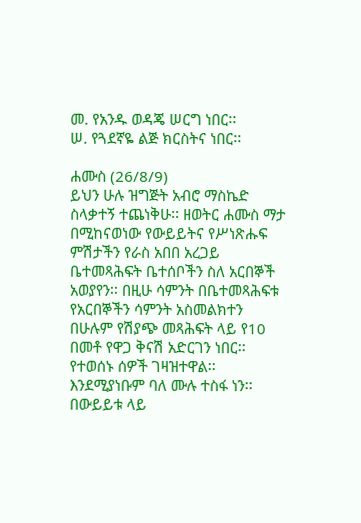መ. የአንዱ ወዳጄ ሠርግ ነበር፡፡
ሠ. የጓደኛዬ ልጅ ክርስትና ነበር፡፡

ሐሙስ (26/8/9)
ይህን ሁሉ ዝግጅት አብሮ ማስኬድ ስላቃተኝ ተጨነቅሁ፡፡ ዘወትር ሐሙስ ማታ በሚከናወነው የውይይትና የሥነጽሑፍ ምሽታችን የራስ አበበ አረጋይ ቤተመጻሕፍት ቤተሰቦችን ስለ አርበኞች አወያየን፡፡ በዚሁ ሳምንት በቤተመጻሕፍቱ የአርበኞችን ሳምንት አስመልክተን በሁሉም የሽያጭ መጻሕፍት ላይ የ10 በመቶ የዋጋ ቅናሽ አድርገን ነበር፡፡ የተወሰኑ ሰዎች ገዛዝተዋል፡፡ እንደሚያነቡም ባለ ሙሉ ተስፋ ነን፡፡
በውይይቱ ላይ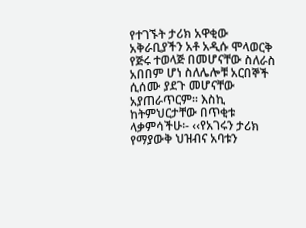የተገኙት ታሪክ አዋቂው አቅራቢያችን አቶ አዲሱ ሞላወርቅ የጅሩ ተወላጅ በመሆናቸው ስለራስ አበበም ሆነ ስለሌሎቹ አርበኞች ሲሰሙ ያደጉ መሆናቸው አያጠራጥርም፡፡ እስኪ ከትምህርታቸው በጥቂቱ ላቃምሳችሁ፡- ‹‹የአገሩን ታሪክ የማያውቅ ህዝብና አባቱን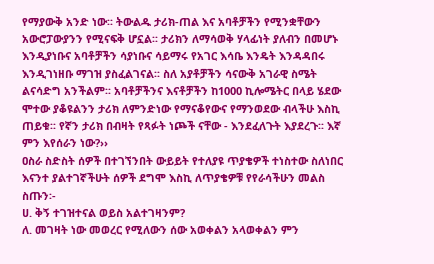የማያውቅ አንድ ነው፡፡ ትውልዱ ታሪክ-ጠል እና አባቶቻችን የሚንቋቸውን አውሮፓውያንን የሚናፍቅ ሆኗል፡፡ ታሪክን ለማሳወቅ ሃላፊነት ያለብን በመሆኑ እንዲያነቡና አባቶቻችን ሳያነቡና ሳይማሩ የአገር እሳቤ እንዴት እንዳዳበሩ እንዲገነዘቡ ማገዝ ያስፈልገናል፡፡ ስለ አያቶቻችን ሳናውቅ አገራዊ ስሜት ልናሳድግ አንችልም፡፡ አባቶቻችንና እናቶቻችን ከ1000 ኪሎሜትር በላይ ሄደው ሞተው ያቆዩልንን ታሪክ ለምንድነው የማናቆየውና የማንወደው ብላችሁ እስኪ ጠይቁ፡፡ የኛን ታሪክ በብዛት የጻፉት ነጮች ናቸው - እንደፈለጉት እያደረጉ፡፡ እኛ ምን እየሰራን ነው?››
ዐስራ ስድስት ሰዎች በተገኘንበት ውይይት የተለያዩ ጥያቄዎች ተነስተው ስለነበር እናንተ ያልተገኛችሁት ሰዎች ደግሞ እስኪ ለጥያቄዎቹ የየራሳችሁን መልስ ስጡን፡-
ሀ. ቅኝ ተገዝተናል ወይስ አልተገዛንም?
ለ. መገዛት ነው መወረር የሚለውን ሰው አወቀልን አላወቀልን ምን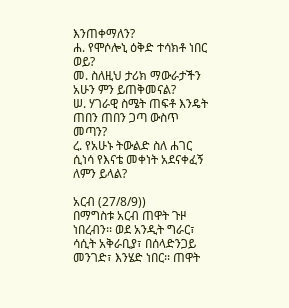እንጠቀማለን?
ሐ. የሞሶሎኒ ዕቅድ ተሳክቶ ነበር ወይ?
መ. ስለዚህ ታሪክ ማውራታችን አሁን ምን ይጠቅመናል?
ሠ. ሃገራዊ ስሜት ጠፍቶ እንዴት ጠበን ጠበን ጋጣ ውስጥ መጣን?
ረ. የአሁኑ ትውልድ ስለ ሐገር ሲነሳ የእናቴ መቀነት አደናቀፈኝ ለምን ይላል?

አርብ (27/8/9))
በማግስቱ አርብ ጠዋት ጉዞ ነበረብን፡፡ ወደ አንዲት ግራር፣ ሳሲት አቅራቢያ፣ በሰላድንጋይ መንገድ፣ እንሄድ ነበር፡፡ ጠዋት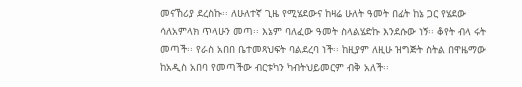መናኸሪያ ደረስኩ፡፡ ለሁለተኛ ጊዜ የሚሄደውና ከዛሬ ሁለት ዓመት በፊት ከኔ ጋር የሄደው ሳለአምላክ ጥላሁን መጣ፡፡ እኔም ባለፈው ዓመት ስላልሄድኩ እንደሱው ነኝ፡፡ ቆየት ብላ ሩት መጣች፡፡ የራስ አበበ ቤተመጻህፍት ባልደረባ ነች፡፡ ከዚያም ለዚሁ ዝግጅት ስትል በዋዜማው ከአዲስ አበባ የመጣችው ብርቱካን ካብትህይመርም ብቅ አለች፡፡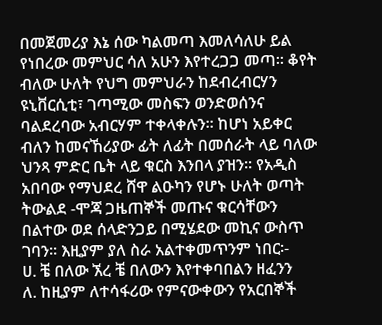በመጀመሪያ እኔ ሰው ካልመጣ እመለሳለሁ ይል የነበረው መምህር ሳለ አሁን እየተረጋጋ መጣ፡፡ ቆየት ብለው ሁለት የህግ መምህራን ከደብረብርሃን ዩኒቨርሲቲ፣ ገጣሚው መስፍን ወንድወሰንና ባልደረባው አብርሃም ተቀላቀሉን፡፡ ከሆነ አይቀር ብለን ከመናኸሪያው ፊት ለፊት በመሰራት ላይ ባለው ህንጻ ምድር ቤት ላይ ቁርስ እንበላ ያዝን፡፡ የአዲስ አበባው የማህደረ ሸዋ ልዑካን የሆኑ ሁለት ወጣት ትውልደ -ሞጃ ጋዜጠኞች መጡና ቁርሳቸውን በልተው ወደ ሰላድንጋይ በሚሄደው መኪና ውስጥ ገባን፡፡ እዚያም ያለ ስራ አልተቀመጥንም ነበር፡-
ሀ. ቼ በለው ኧረ ቼ በለውን እየተቀባበልን ዘፈንን
ለ. ከዚያም ለተሳፋሪው የምናውቀውን የአርበኞች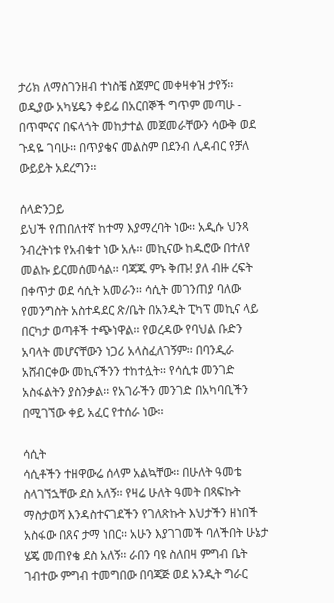ታሪክ ለማስገንዘብ ተነስቼ ስጀምር መቀዛቀዝ ታየኝ፡፡ ወዲያው አካሄዴን ቀይሬ በአርበኞች ግጥም መጣሁ - በጥሞናና በፍላጎት መከታተል መጀመራቸውን ሳውቅ ወደ ጉዳዬ ገባሁ፡፡ በጥያቄና መልስም በደንብ ሊዳብር የቻለ ውይይት አደረግን፡፡

ሰላድንጋይ
ይህች የጠበለተኛ ከተማ እያማረባት ነው፡፡ አዲሱ ህንጻ ንብረትነቱ የአብቁተ ነው አሉ፡፡ መኪናው ከዱሮው በተለየ መልኩ ይርመሰመሳል፡፡ ባጃጁ ምኑ ቅጡ! ያለ ብዙ ረፍት በቀጥታ ወደ ሳሲት አመራን፡፡ ሳሲት መገንጠያ ባለው የመንግስት አስተዳደር ጽ/ቤት በአንዲት ፒካፕ መኪና ላይ በርካታ ወጣቶች ተጭነዋል፡፡ የወረዳው የባህል ቡድን አባላት መሆናቸውን ነጋሪ አላስፈለገኝም፡፡ በባንዲራ አሸብርቀው መኪናችንን ተከተሏት፡፡ የሳሲቱ መንገድ አስፋልትን ያስንቃል፡፡ የአገራችን መንገድ በአካባቢችን በሚገኘው ቀይ አፈር የተሰራ ነው፡፡

ሳሲት
ሳሲቶችን ተዘዋውሬ ሰላም አልኳቸው፡፡ በሁለት ዓመቴ ስላገኘኋቸው ደስ አለኝ፡፡ የዛሬ ሁለት ዓመት በጻፍኩት ማስታወሻ እንዳስተናገደችን የገለጽኩት እህታችን ዘነበች አስፋው በጸና ታማ ነበር፡፡ አሁን እያገገመች ባለችበት ሁኔታ ሄጄ መጠየቄ ደስ አለኝ፡፡ ራበን ባዩ ስለበዛ ምግብ ቤት ገብተው ምግብ ተመግበው በባጃጅ ወደ አንዲት ግራር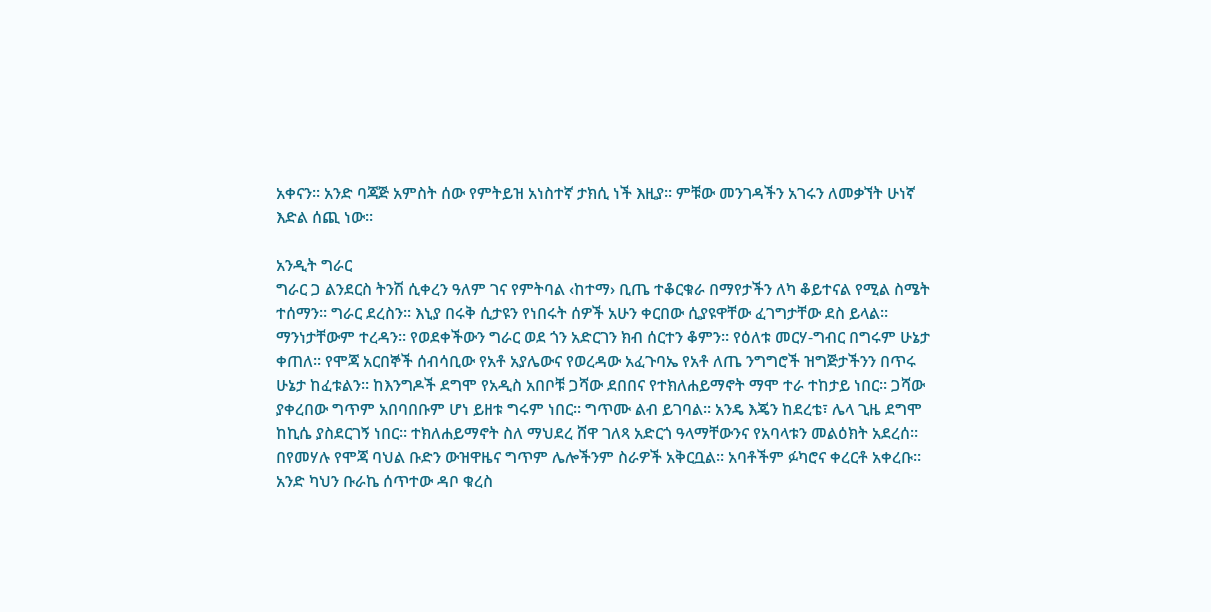አቀናን፡፡ አንድ ባጃጅ አምስት ሰው የምትይዝ አነስተኛ ታክሲ ነች እዚያ፡፡ ምቹው መንገዳችን አገሩን ለመቃኘት ሁነኛ እድል ሰጪ ነው፡፡

አንዲት ግራር
ግራር ጋ ልንደርስ ትንሽ ሲቀረን ዓለም ገና የምትባል ‹ከተማ› ቢጤ ተቆርቁራ በማየታችን ለካ ቆይተናል የሚል ስሜት ተሰማን፡፡ ግራር ደረስን፡፡ እኒያ በሩቅ ሲታዩን የነበሩት ሰዎች አሁን ቀርበው ሲያዩዋቸው ፈገግታቸው ደስ ይላል፡፡ ማንነታቸውም ተረዳን፡፡ የወደቀችውን ግራር ወደ ጎን አድርገን ክብ ሰርተን ቆምን፡፡ የዕለቱ መርሃ-ግብር በግሩም ሁኔታ ቀጠለ፡፡ የሞጃ አርበኞች ሰብሳቢው የአቶ አያሌውና የወረዳው አፈጉባኤ የአቶ ለጤ ንግግሮች ዝግጅታችንን በጥሩ ሁኔታ ከፈቱልን፡፡ ከእንግዶች ደግሞ የአዲስ አበቦቹ ጋሻው ደበበና የተክለሐይማኖት ማሞ ተራ ተከታይ ነበር፡፡ ጋሻው ያቀረበው ግጥም አበባበቡም ሆነ ይዘቱ ግሩም ነበር፡፡ ግጥሙ ልብ ይገባል፡፡ አንዴ እጄን ከደረቴ፣ ሌላ ጊዜ ደግሞ ከኪሴ ያስደርገኝ ነበር፡፡ ተክለሐይማኖት ስለ ማህደረ ሸዋ ገለጻ አድርጎ ዓላማቸውንና የአባላቱን መልዕክት አደረሰ፡፡ በየመሃሉ የሞጃ ባህል ቡድን ውዝዋዜና ግጥም ሌሎችንም ስራዎች አቅርቧል፡፡ አባቶችም ፉካሮና ቀረርቶ አቀረቡ፡፡ አንድ ካህን ቡራኬ ሰጥተው ዳቦ ቁረስ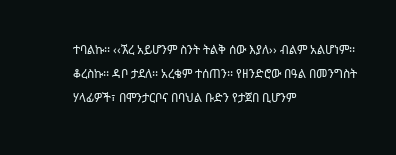ተባልኩ፡፡ ‹‹ኧረ አይሆንም ስንት ትልቅ ሰው እያለ›› ብልም አልሆነም፡፡ ቆረስኩ፡፡ ዳቦ ታደለ፡፡ አረቄም ተሰጠን፡፡ የዘንድሮው በዓል በመንግስት ሃላፊዎች፣ በሞንታርቦና በባህል ቡድን የታጀበ ቢሆንም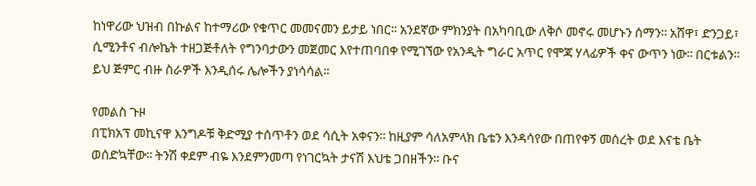ከነዋሪው ህዝብ በኩልና ከተማሪው የቁጥር መመናመን ይታይ ነበር፡፡ አንደኛው ምክንያት በአካባቢው ለቅሶ መኖሩ መሆኑን ሰማን፡፡ አሸዋ፣ ድንጋይ፣ ሲሚንቶና ብሎኬት ተዘጋጅቶለት የግንባታውን መጀመር እየተጠባበቀ የሚገኘው የአንዲት ግራር አጥር የሞጃ ሃላፊዎች ቀና ውጥን ነው፡፡ በርቱልን፡፡ ይህ ጅምር ብዙ ስራዎች እንዲሰሩ ሌሎችን ያነሳሳል፡፡

የመልስ ጉዞ
በፒክአፕ መኪናዋ እንግዶቹ ቅድሚያ ተሰጥቶን ወደ ሳሲት አቀናን፡፡ ከዚያም ሳለአምላክ ቤቴን እንዳሳየው በጠየቀኝ መሰረት ወደ እናቴ ቤት ወሰድኳቸው፡፡ ትንሽ ቀደም ብዬ እንደምንመጣ የነገርኳት ታናሽ እህቴ ጋበዘችን፡፡ ቡና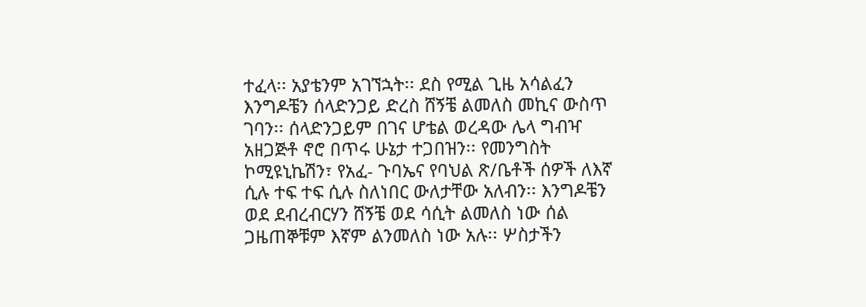ተፈላ፡፡ አያቴንም አገኘኋት፡፡ ደስ የሚል ጊዜ አሳልፈን እንግዶቼን ሰላድንጋይ ድረስ ሸኝቼ ልመለስ መኪና ውስጥ ገባን፡፡ ሰላድንጋይም በገና ሆቴል ወረዳው ሌላ ግብዣ አዘጋጅቶ ኖሮ በጥሩ ሁኔታ ተጋበዝን፡፡ የመንግስት ኮሚዩኒኬሽን፣ የአፈ- ጉባኤና የባህል ጽ/ቤቶች ሰዎች ለእኛ ሲሉ ተፍ ተፍ ሲሉ ስለነበር ውለታቸው አለብን፡፡ እንግዶቼን ወደ ደብረብርሃን ሸኝቼ ወደ ሳሲት ልመለስ ነው ሰል ጋዜጠኞቹም እኛም ልንመለስ ነው አሉ፡፡ ሦስታችን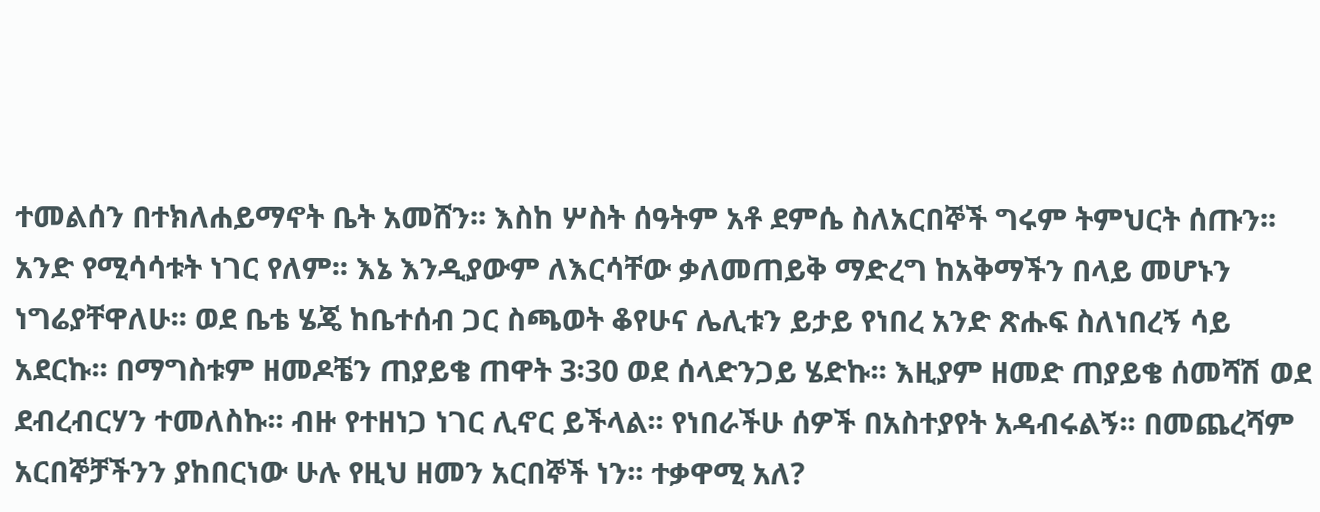ተመልሰን በተክለሐይማኖት ቤት አመሸን፡፡ እስከ ሦስት ሰዓትም አቶ ደምሴ ስለአርበኞች ግሩም ትምህርት ሰጡን፡፡ አንድ የሚሳሳቱት ነገር የለም፡፡ እኔ እንዲያውም ለእርሳቸው ቃለመጠይቅ ማድረግ ከአቅማችን በላይ መሆኑን ነግሬያቸዋለሁ፡፡ ወደ ቤቴ ሄጄ ከቤተሰብ ጋር ስጫወት ቆየሁና ሌሊቱን ይታይ የነበረ አንድ ጽሑፍ ስለነበረኝ ሳይ አደርኩ፡፡ በማግስቱም ዘመዶቼን ጠያይቄ ጠዋት 3፡30 ወደ ሰላድንጋይ ሄድኩ፡፡ እዚያም ዘመድ ጠያይቄ ሰመሻሽ ወደ ደብረብርሃን ተመለስኩ፡፡ ብዙ የተዘነጋ ነገር ሊኖር ይችላል፡፡ የነበራችሁ ሰዎች በአስተያየት አዳብሩልኝ፡፡ በመጨረሻም አርበኞቻችንን ያከበርነው ሁሉ የዚህ ዘመን አርበኞች ነን፡፡ ተቃዋሚ አለ?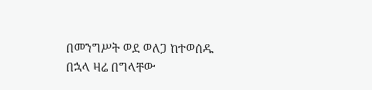በመንግሥት ወደ ወለጋ ከተወሰዱ በኋላ ዛሬ በግላቸው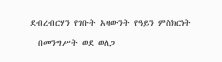ደብረብርሃን የገቡት አዛውንት የዓይን ምስክርነት

  በመንግሥት ወደ ወለጋ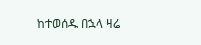ከተወሰዱ በኋላ ዛሬ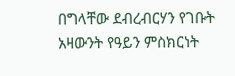በግላቸው ደብረብርሃን የገቡት አዛውንት የዓይን ምስክርነት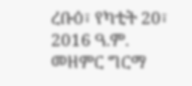ረቡዕ፣ የካቲት 20፣ 2016 ዓ.ም. መዘምር ግርማ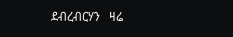ደብረብርሃን   ዛሬ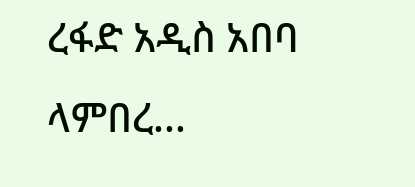ረፋድ አዲስ አበባ ላምበረ...